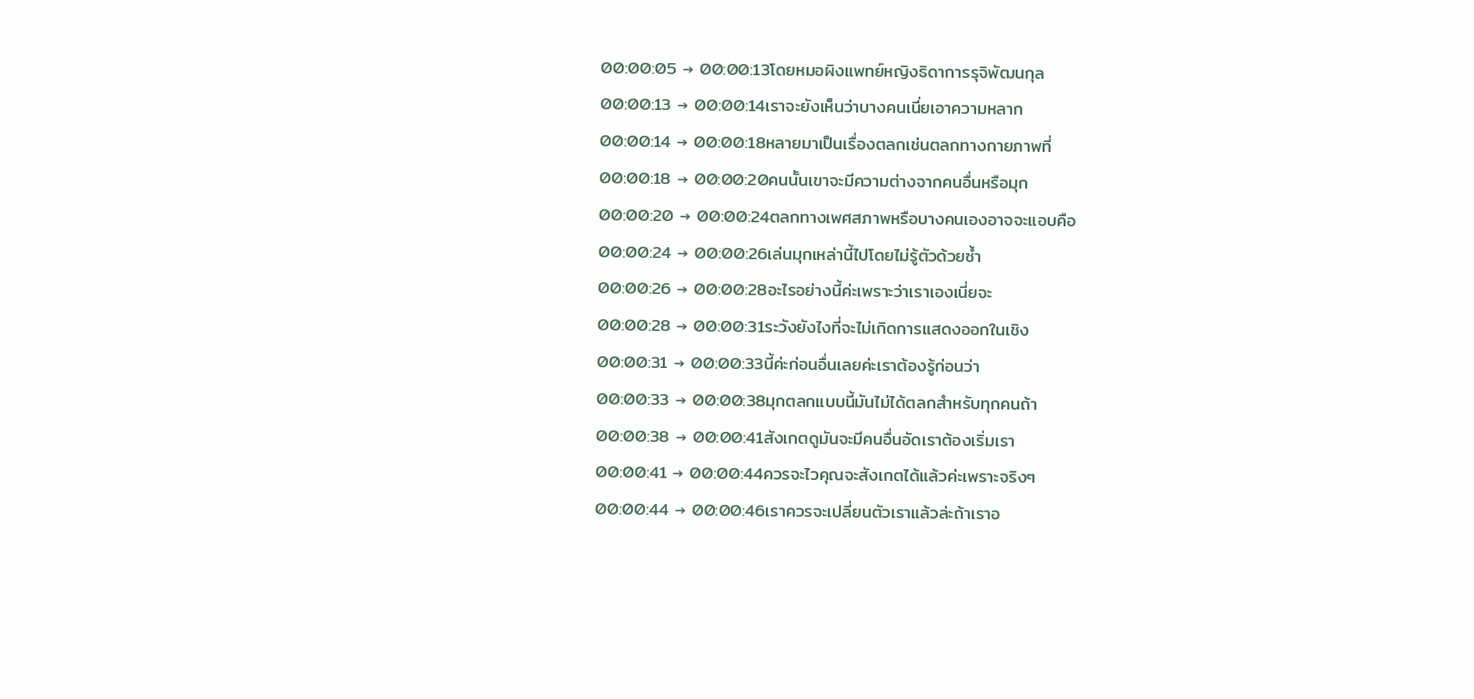00:00:05 → 00:00:13โดยหมอผิงแพทย์หญิงธิดาการรุจิพัฒนกุล
00:00:13 → 00:00:14เราจะยังเห็นว่าบางคนเนี่ยเอาความหลาก
00:00:14 → 00:00:18หลายมาเป็นเรื่องตลกเช่นตลกทางกายภาพที่
00:00:18 → 00:00:20คนนั้นเขาจะมีความต่างจากคนอื่นหรือมุก
00:00:20 → 00:00:24ตลกทางเพศสภาพหรือบางคนเองอาจจะแอบคือ
00:00:24 → 00:00:26เล่นมุกเหล่านี้ไปโดยไม่รู้ตัวด้วยซ้ำ
00:00:26 → 00:00:28อะไรอย่างนี้ค่ะเพราะว่าเราเองเนี่ยจะ
00:00:28 → 00:00:31ระวังยังไงที่จะไม่เกิดการแสดงออกในเชิง
00:00:31 → 00:00:33นี้ค่ะก่อนอื่นเลยค่ะเราต้องรู้ก่อนว่า
00:00:33 → 00:00:38มุกตลกแบบนี้มันไม่ได้ตลกสำหรับทุกคนถ้า
00:00:38 → 00:00:41สังเกตดูมันจะมีคนอื่นอัดเราต้องเริ่มเรา
00:00:41 → 00:00:44ควรจะไวคุณจะสังเกตได้แล้วค่ะเพราะจริงๆ
00:00:44 → 00:00:46เราควรจะเปลี่ยนตัวเราแล้วล่ะถ้าเราอ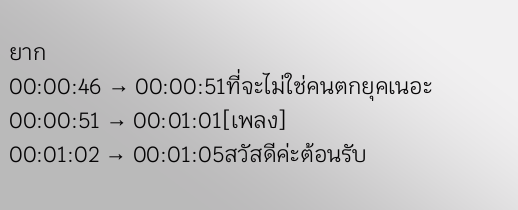ยาก
00:00:46 → 00:00:51ที่จะไม่ใช่คนตกยุคเนอะ
00:00:51 → 00:01:01[เพลง]
00:01:02 → 00:01:05สวัสดีค่ะต้อนรับ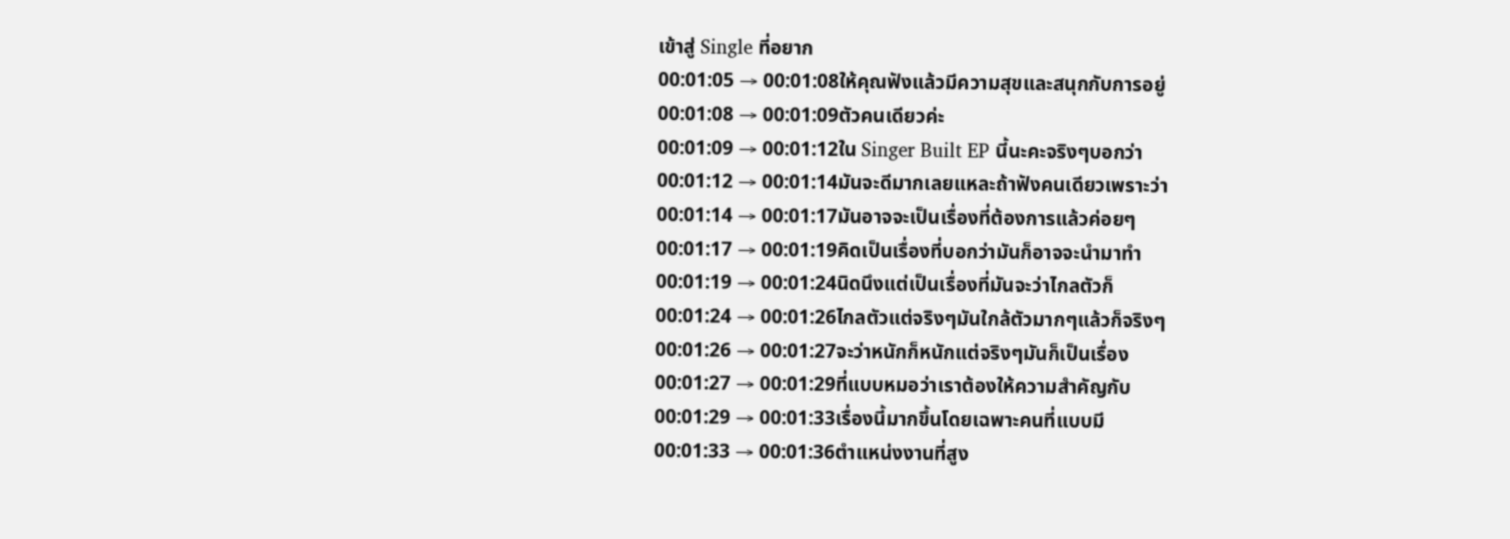เข้าสู่ Single ที่อยาก
00:01:05 → 00:01:08ให้คุณฟังแล้วมีความสุขและสนุกกับการอยู่
00:01:08 → 00:01:09ตัวคนเดียวค่ะ
00:01:09 → 00:01:12ใน Singer Built EP นี้นะคะจริงๆบอกว่า
00:01:12 → 00:01:14มันจะดีมากเลยแหละถ้าฟังคนเดียวเพราะว่า
00:01:14 → 00:01:17มันอาจจะเป็นเรื่องที่ต้องการแล้วค่อยๆ
00:01:17 → 00:01:19คิดเป็นเรื่องที่บอกว่ามันก็อาจจะนำมาทำ
00:01:19 → 00:01:24นิดนึงแต่เป็นเรื่องที่มันจะว่าไกลตัวก็
00:01:24 → 00:01:26ไกลตัวแต่จริงๆมันใกล้ตัวมากๆแล้วก็จริงๆ
00:01:26 → 00:01:27จะว่าหนักก็หนักแต่จริงๆมันก็เป็นเรื่อง
00:01:27 → 00:01:29ที่แบบหมอว่าเราต้องให้ความสำคัญกับ
00:01:29 → 00:01:33เรื่องนี้มากขึ้นโดยเฉพาะคนที่แบบมี
00:01:33 → 00:01:36ตำแหน่งงานที่สูง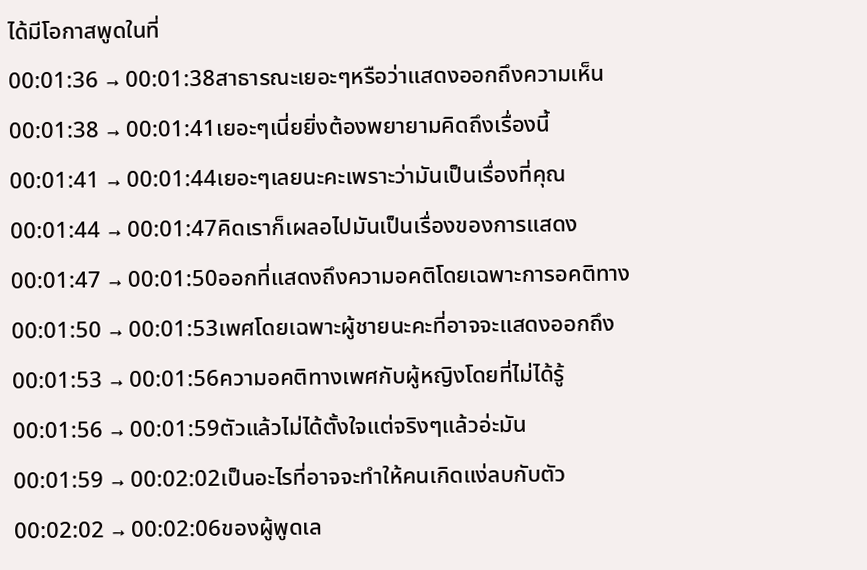ได้มีโอกาสพูดในที่
00:01:36 → 00:01:38สาธารณะเยอะๆหรือว่าแสดงออกถึงความเห็น
00:01:38 → 00:01:41เยอะๆเนี่ยยิ่งต้องพยายามคิดถึงเรื่องนี้
00:01:41 → 00:01:44เยอะๆเลยนะคะเพราะว่ามันเป็นเรื่องที่คุณ
00:01:44 → 00:01:47คิดเราก็เผลอไปมันเป็นเรื่องของการแสดง
00:01:47 → 00:01:50ออกที่แสดงถึงความอคติโดยเฉพาะการอคติทาง
00:01:50 → 00:01:53เพศโดยเฉพาะผู้ชายนะคะที่อาจจะแสดงออกถึง
00:01:53 → 00:01:56ความอคติทางเพศกับผู้หญิงโดยที่ไม่ได้รู้
00:01:56 → 00:01:59ตัวแล้วไม่ได้ตั้งใจแต่จริงๆแล้วอ่ะมัน
00:01:59 → 00:02:02เป็นอะไรที่อาจจะทำให้คนเกิดแง่ลบกับตัว
00:02:02 → 00:02:06ของผู้พูดเล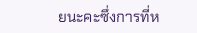ยนะคะซึ่งการที่ห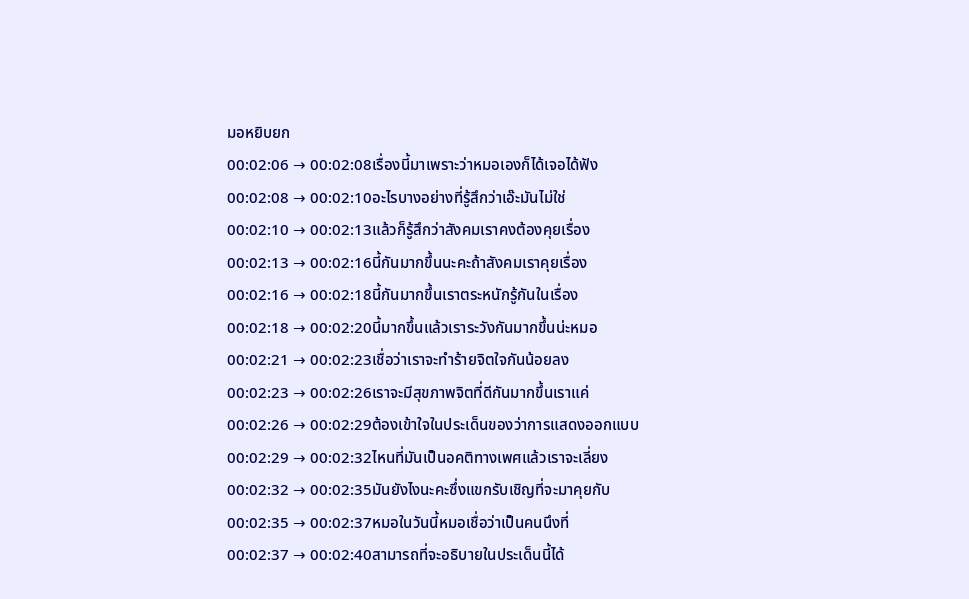มอหยิบยก
00:02:06 → 00:02:08เรื่องนี้มาเพราะว่าหมอเองก็ได้เจอได้ฟัง
00:02:08 → 00:02:10อะไรบางอย่างที่รู้สึกว่าเอ๊ะมันไม่ใช่
00:02:10 → 00:02:13แล้วก็รู้สึกว่าสังคมเราคงต้องคุยเรื่อง
00:02:13 → 00:02:16นี้กันมากขึ้นนะคะถ้าสังคมเราคุยเรื่อง
00:02:16 → 00:02:18นี้กันมากขึ้นเราตระหนักรู้กันในเรื่อง
00:02:18 → 00:02:20นี้มากขึ้นแล้วเราระวังกันมากขึ้นน่ะหมอ
00:02:21 → 00:02:23เชื่อว่าเราจะทำร้ายจิตใจกันน้อยลง
00:02:23 → 00:02:26เราจะมีสุขภาพจิตที่ดีกันมากขึ้นเราแค่
00:02:26 → 00:02:29ต้องเข้าใจในประเด็นของว่าการแสดงออกแบบ
00:02:29 → 00:02:32ไหนที่มันเป็นอคติทางเพศแล้วเราจะเลี่ยง
00:02:32 → 00:02:35มันยังไงนะคะซึ่งแขกรับเชิญที่จะมาคุยกับ
00:02:35 → 00:02:37หมอในวันนี้หมอเชื่อว่าเป็นคนนึงที่
00:02:37 → 00:02:40สามารถที่จะอธิบายในประเด็นนี้ได้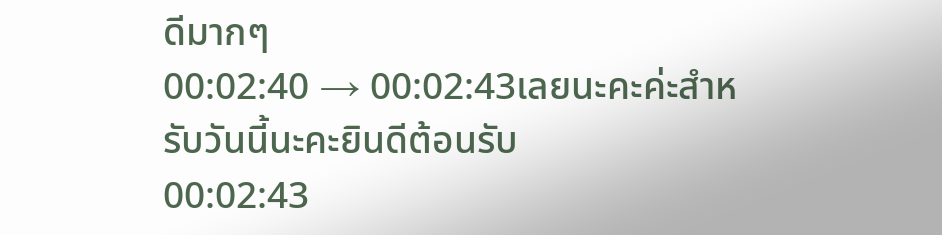ดีมากๆ
00:02:40 → 00:02:43เลยนะคะค่ะสำหรับวันนี้นะคะยินดีต้อนรับ
00:02:43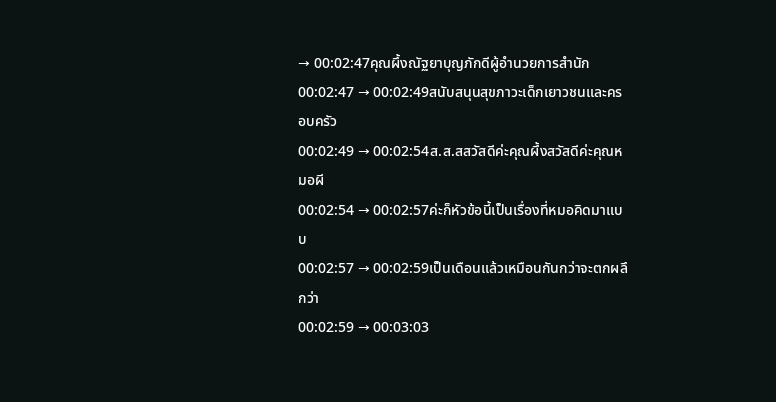→ 00:02:47คุณผึ้งณัฐยาบุญภักดีผู้อำนวยการสำนัก
00:02:47 → 00:02:49สนับสนุนสุขภาวะเด็กเยาวชนและครอบครัว
00:02:49 → 00:02:54ส.ส.สสวัสดีค่ะคุณผึ้งสวัสดีค่ะคุณหมอผี
00:02:54 → 00:02:57ค่ะก็หัวข้อนี้เป็นเรื่องที่หมอคิดมาแบบ
00:02:57 → 00:02:59เป็นเดือนแล้วเหมือนกันกว่าจะตกผลึกว่า
00:02:59 → 00:03:03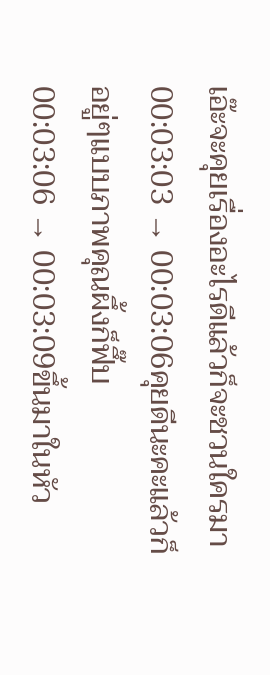เอ๊ะจะคุยเรื่องอะไรดีแล้วก็จะชวนใครมา
00:03:03 → 00:03:06คุยดีนะคะแล้วก็อยู่ๆแบบภาพคุณผึ้งก็ฟึ๊บ
00:03:06 → 00:03:09ขึ้นมาในหัว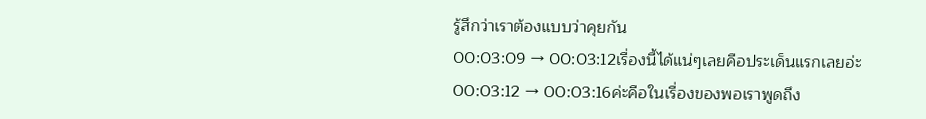รู้สึกว่าเราต้องแบบว่าคุยกัน
00:03:09 → 00:03:12เรื่องนี้ได้แน่ๆเลยคือประเด็นแรกเลยอ่ะ
00:03:12 → 00:03:16ค่ะคือในเรื่องของพอเราพูดถึง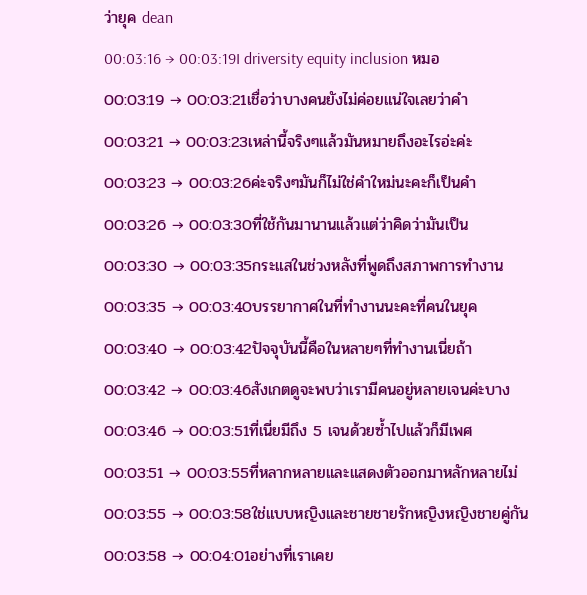ว่ายุค dean
00:03:16 → 00:03:19I driversity equity inclusion หมอ
00:03:19 → 00:03:21เชื่อว่าบางคนยังไม่ค่อยแน่ใจเลยว่าคำ
00:03:21 → 00:03:23เหล่านี้จริงๆแล้วมันหมายถึงอะไรอ่ะค่ะ
00:03:23 → 00:03:26ค่ะจริงๆมันก็ไม่ใช่คำใหม่นะคะก็เป็นคำ
00:03:26 → 00:03:30ที่ใช้กันมานานแล้วแต่ว่าคิดว่ามันเป็น
00:03:30 → 00:03:35กระแสในช่วงหลังที่พูดถึงสภาพการทำงาน
00:03:35 → 00:03:40บรรยากาศในที่ทำงานนะคะที่คนในยุค
00:03:40 → 00:03:42ปัจจุบันนี้คือในหลายๆที่ทำงานเนี่ยถ้า
00:03:42 → 00:03:46สังเกตดูจะพบว่าเรามีคนอยู่หลายเจนค่ะบาง
00:03:46 → 00:03:51ที่เนี่ยมีถึง 5 เจนด้วยซ้ำไปแล้วก็มีเพศ
00:03:51 → 00:03:55ที่หลากหลายและแสดงตัวออกมาหลักหลายไม่
00:03:55 → 00:03:58ใช่แบบหญิงและชายชายรักหญิงหญิงชายคู่กัน
00:03:58 → 00:04:01อย่างที่เราเคย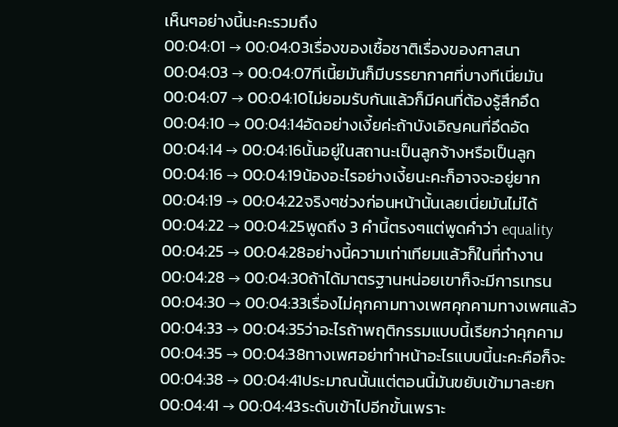เห็นๆอย่างนี้นะคะรวมถึง
00:04:01 → 00:04:03เรื่องของเชื้อชาติเรื่องของศาสนา
00:04:03 → 00:04:07ทีเนี้ยมันก็มีบรรยากาศที่บางทีเนี่ยมัน
00:04:07 → 00:04:10ไม่ยอมรับกันแล้วก็มีคนที่ต้องรู้สึกอึด
00:04:10 → 00:04:14อัดอย่างเงี้ยค่ะถ้าบังเอิญคนที่อึดอัด
00:04:14 → 00:04:16นั้นอยู่ในสถานะเป็นลูกจ้างหรือเป็นลูก
00:04:16 → 00:04:19น้องอะไรอย่างเงี้ยนะคะก็อาจจะอยู่ยาก
00:04:19 → 00:04:22จริงๆช่วงก่อนหน้านั้นเลยเนี่ยมันไม่ได้
00:04:22 → 00:04:25พูดถึง 3 คำนี้ตรงๆแต่พูดคำว่า equality
00:04:25 → 00:04:28อย่างนี้ความเท่าเทียมแล้วก็ในที่ทำงาน
00:04:28 → 00:04:30ถ้าได้มาตรฐานหน่อยเขาก็จะมีการเทรน
00:04:30 → 00:04:33เรื่องไม่คุกคามทางเพศคุกคามทางเพศแล้ว
00:04:33 → 00:04:35ว่าอะไรถ้าพฤติกรรมแบบนี้เรียกว่าคุกคาม
00:04:35 → 00:04:38ทางเพศอย่าทำหน้าอะไรแบบนี้นะคะคือก็จะ
00:04:38 → 00:04:41ประมาณนั้นแต่ตอนนี้มันขยับเข้ามาละยก
00:04:41 → 00:04:43ระดับเข้าไปอีกขั้นเพราะ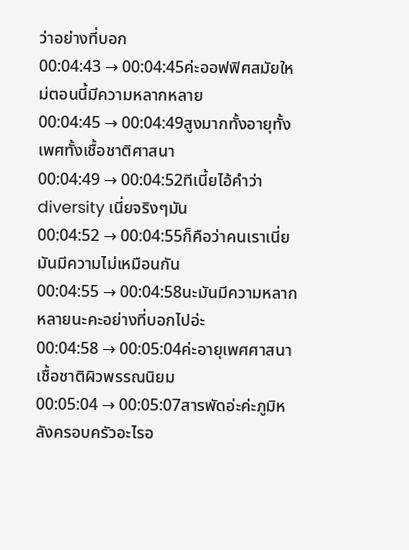ว่าอย่างที่บอก
00:04:43 → 00:04:45ค่ะออฟฟิศสมัยใหม่ตอนนี้มีความหลากหลาย
00:04:45 → 00:04:49สูงมากทั้งอายุทั้งเพศทั้งเชื้อชาติศาสนา
00:04:49 → 00:04:52ทีเนี้ยไอ้คำว่า diversity เนี่ยจริงๆมัน
00:04:52 → 00:04:55ก็คือว่าคนเราเนี่ยมันมีความไม่เหมือนกัน
00:04:55 → 00:04:58นะมันมีความหลากหลายนะคะอย่างที่บอกไปอ่ะ
00:04:58 → 00:05:04ค่ะอายุเพศศาสนาเชื้อชาติผิวพรรณนิยม
00:05:04 → 00:05:07สารพัดอ่ะค่ะภูมิหลังครอบครัวอะไรอ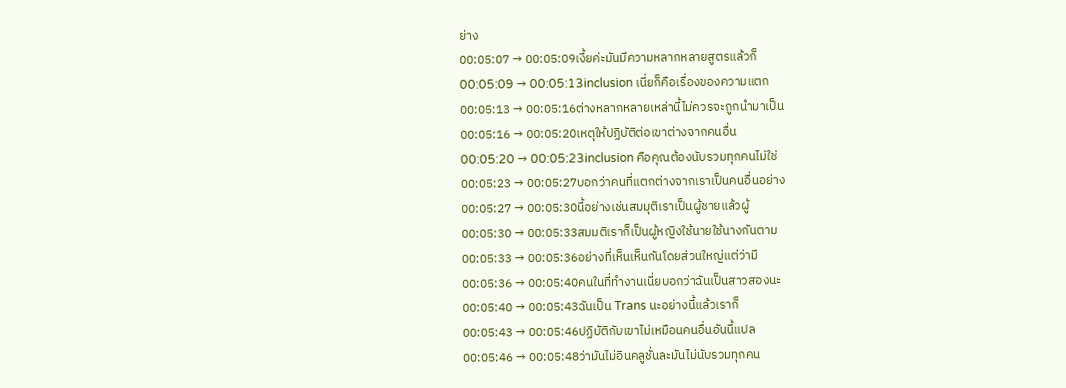ย่าง
00:05:07 → 00:05:09เงี้ยค่ะมันมีความหลากหลายสูตรแล้วก็
00:05:09 → 00:05:13inclusion เนี่ยก็คือเรื่องของความแตก
00:05:13 → 00:05:16ต่างหลากหลายเหล่านี้ไม่ควรจะถูกนำมาเป็น
00:05:16 → 00:05:20เหตุให้ปฏิบัติต่อเขาต่างจากคนอื่น
00:05:20 → 00:05:23inclusion คือคุณต้องนับรวมทุกคนไม่ใช่
00:05:23 → 00:05:27บอกว่าคนที่แตกต่างจากเราเป็นคนอื่นอย่าง
00:05:27 → 00:05:30นี้อย่างเช่นสมมุติเราเป็นผู้ชายแล้วผู้
00:05:30 → 00:05:33สมมติเราก็เป็นผู้หญิงใช้นายใช้นางกันตาม
00:05:33 → 00:05:36อย่างที่เห็นเห็นกันโดยส่วนใหญ่แต่ว่ามี
00:05:36 → 00:05:40คนในที่ทำงานเนี่ยบอกว่าฉันเป็นสาวสองนะ
00:05:40 → 00:05:43ฉันเป็น Trans นะอย่างนี้แล้วเราก็
00:05:43 → 00:05:46ปฏิบัติกับเขาไม่เหมือนคนอื่นอันนี้แปล
00:05:46 → 00:05:48ว่ามันไม่อินคลูชั่นละมันไม่นับรวมทุกคน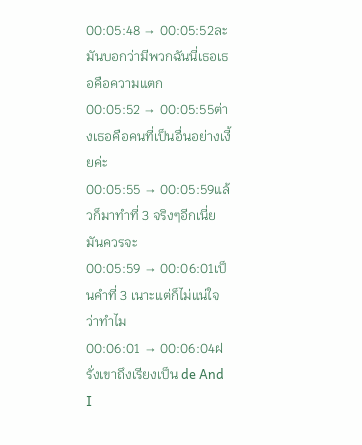00:05:48 → 00:05:52ละมันบอกว่ามีพวกฉันนี่เธอเธอคือความแตก
00:05:52 → 00:05:55ต่างเธอคือคนที่เป็นอื่นอย่างเงี้ยค่ะ
00:05:55 → 00:05:59แล้วก็มาทำที่ 3 จริงๆอีกเนี่ยมันควรจะ
00:05:59 → 00:06:01เป็นคำที่ 3 เนาะแต่ก็ไม่แน่ใจว่าทำไม
00:06:01 → 00:06:04ฝรั่งเขาถึงเรียงเป็น de And I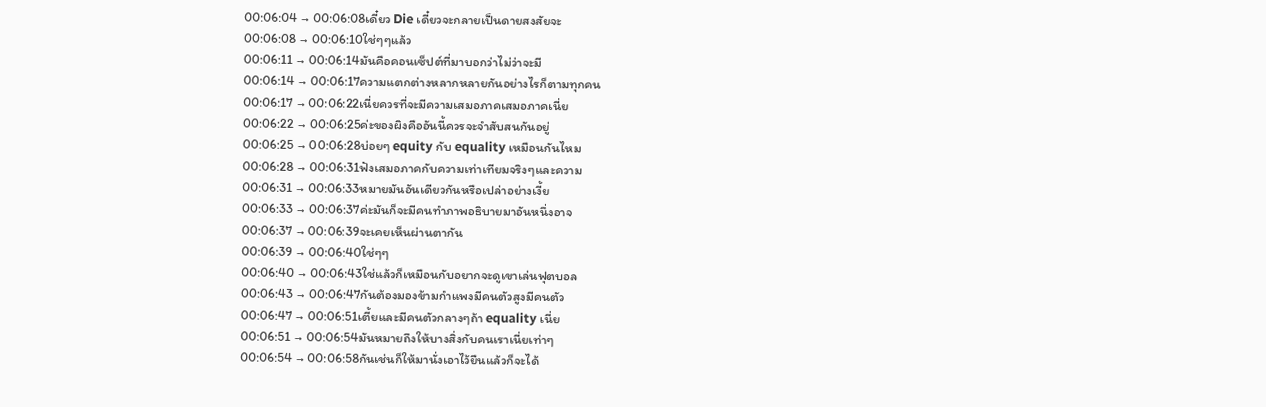00:06:04 → 00:06:08เดี๋ยว Die เดี๋ยวจะกลายเป็นดายสงสัยจะ
00:06:08 → 00:06:10ใช่ๆๆแล้ว
00:06:11 → 00:06:14มันคือคอนเซ็ปต์ที่มาบอกว่าไม่ว่าจะมี
00:06:14 → 00:06:17ความแตกต่างหลากหลายกันอย่างไรก็ตามทุกคน
00:06:17 → 00:06:22เนี่ยควรที่จะมีความเสมอภาคเสมอภาคเนี่ย
00:06:22 → 00:06:25ค่ะของผิงคืออันนี้ควรจะจำสับสนกันอยู่
00:06:25 → 00:06:28บ่อยๆ equity กับ equality เหมือนกันไหม
00:06:28 → 00:06:31ฟังเสมอภาคกับความเท่าเทียมจริงๆและความ
00:06:31 → 00:06:33หมายมันอันเดียวกันหรือเปล่าอย่างเงี้ย
00:06:33 → 00:06:37ค่ะมันก็จะมีคนทำภาพอธิบายมาอันหนึ่งอาจ
00:06:37 → 00:06:39จะเคยเห็นผ่านตากัน
00:06:39 → 00:06:40ใช่ๆๆ
00:06:40 → 00:06:43ใช่แล้วก็เหมือนกับอยากจะดูเขาเล่นฟุตบอล
00:06:43 → 00:06:47กันต้องมองข้ามกำแพงมีคนตัวสูงมีคนตัว
00:06:47 → 00:06:51เตี้ยและมีคนตัวกลางๆถ้า equality เนี่ย
00:06:51 → 00:06:54มันหมายถึงให้บางสิ่งกับคนเราเนี่ยเท่าๆ
00:06:54 → 00:06:58กันเช่นก็ให้มานั่งเอาไว้ยืนแล้วก็จะได้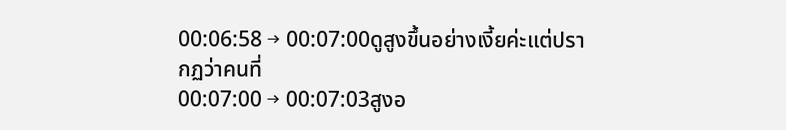00:06:58 → 00:07:00ดูสูงขึ้นอย่างเงี้ยค่ะแต่ปรากฏว่าคนที่
00:07:00 → 00:07:03สูงอ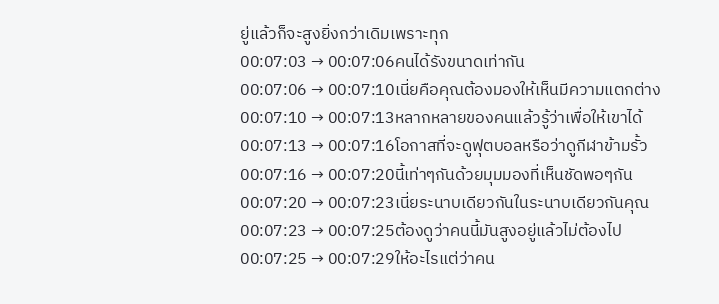ยู่แล้วก็จะสูงยิ่งกว่าเดิมเพราะทุก
00:07:03 → 00:07:06คนได้รังขนาดเท่ากัน
00:07:06 → 00:07:10เนี่ยคือคุณต้องมองให้เห็นมีความแตกต่าง
00:07:10 → 00:07:13หลากหลายของคนแล้วรู้ว่าเพื่อให้เขาได้
00:07:13 → 00:07:16โอกาสที่จะดูฟุตบอลหรือว่าดูกีฬาข้ามรั้ว
00:07:16 → 00:07:20นี้เท่าๆกันด้วยมุมมองที่เห็นชัดพอๆกัน
00:07:20 → 00:07:23เนี่ยระนาบเดียวกันในระนาบเดียวกันคุณ
00:07:23 → 00:07:25ต้องดูว่าคนนี้มันสูงอยู่แล้วไม่ต้องไป
00:07:25 → 00:07:29ให้อะไรแต่ว่าคน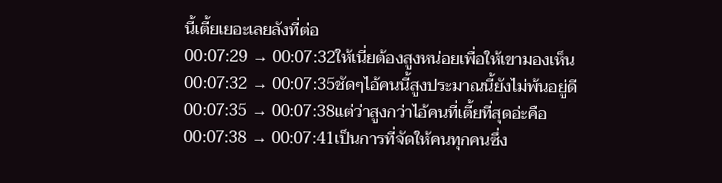นี้เตี้ยเยอะเลยลังที่ต่อ
00:07:29 → 00:07:32ให้เนี่ยต้องสูงหน่อยเพื่อให้เขามองเห็น
00:07:32 → 00:07:35ชัดๆไอ้คนนี้สูงประมาณนี้ยังไม่พ้นอยู่ดี
00:07:35 → 00:07:38แต่ว่าสูงกว่าไอ้คนที่เตี้ยที่สุดอ่ะคือ
00:07:38 → 00:07:41เป็นการที่จัดให้คนทุกคนซึ่ง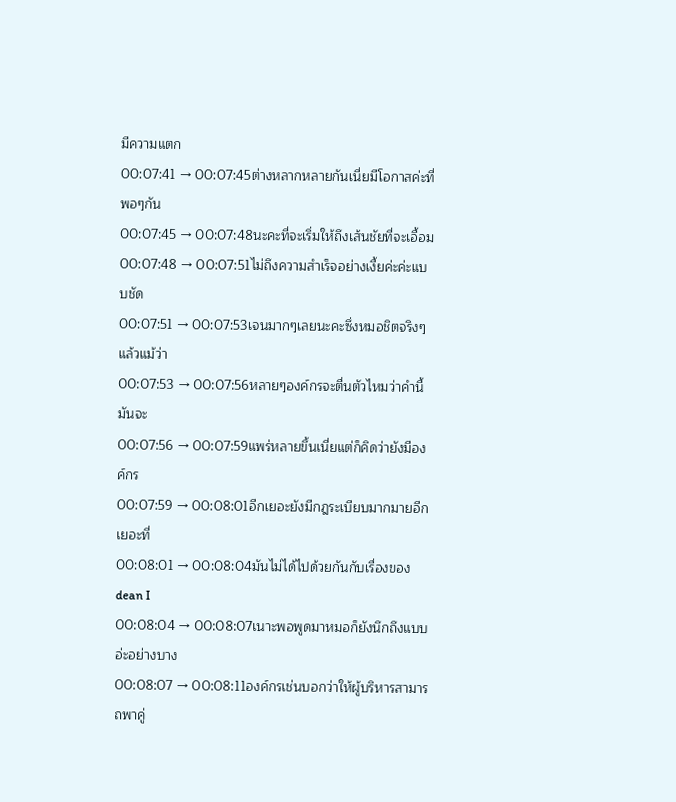มีความแตก
00:07:41 → 00:07:45ต่างหลากหลายกันเนี่ยมีโอกาสค่ะที่พอๆกัน
00:07:45 → 00:07:48นะคะที่จะเริ่มให้ถึงเส้นชัยที่จะเอื้อม
00:07:48 → 00:07:51ไม่ถึงความสำเร็จอย่างเงี้ยค่ะค่ะแบบชัด
00:07:51 → 00:07:53เจนมากๆเลยนะคะซึ่งหมอชิตจริงๆแล้วแม้ว่า
00:07:53 → 00:07:56หลายๆองค์กรจะตื่นตัวไหมว่าคำนี้มันจะ
00:07:56 → 00:07:59แพร่หลายขึ้นเนี่ยแต่ก็คิดว่ายังมีองค์กร
00:07:59 → 00:08:01อีกเยอะยังมีกฎระเบียบมากมายอีกเยอะที่
00:08:01 → 00:08:04มันไม่ได้ไปด้วยกันกับเรื่องของ dean I
00:08:04 → 00:08:07เนาะพอพูดมาหมอก็ยังนึกถึงแบบอ่ะอย่างบาง
00:08:07 → 00:08:11องค์กรเช่นบอกว่าให้ผู้บริหารสามารถพาคู่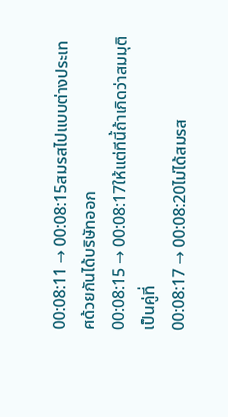00:08:11 → 00:08:15สมรสไปแบบต่างประเทศด้วยกันได้บริษัทออก
00:08:15 → 00:08:17ให้แต่ทีนี้ถ้าเกิดว่าสมมุติเป็นคู่ที่
00:08:17 → 00:08:20ไม่ได้สมรส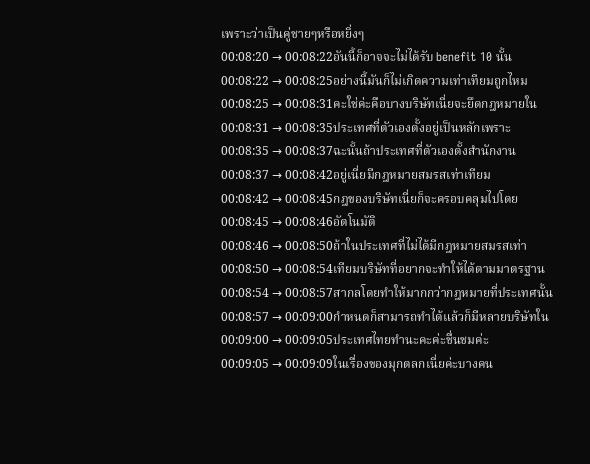เพราะว่าเป็นคู่ชายๆหรือหยิ่งๆ
00:08:20 → 00:08:22อันนี้ก็อาจจะไม่ได้รับ benefit 10 นั้น
00:08:22 → 00:08:25อย่างนี้มันก็ไม่เกิดความเท่าเทียมถูกไหม
00:08:25 → 00:08:31คะใช่ค่ะคือบางบริษัทเนี่ยจะยึดกฎหมายใน
00:08:31 → 00:08:35ประเทศที่ตัวเองตั้งอยู่เป็นหลักเพราะ
00:08:35 → 00:08:37ฉะนั้นถ้าประเทศที่ตัวเองตั้งสำนักงาน
00:08:37 → 00:08:42อยู่เนี่ยมีกฎหมายสมรสเท่าเทียม
00:08:42 → 00:08:45กฎของบริษัทเนี่ยก็จะครอบคลุมไปโดย
00:08:45 → 00:08:46อัตโนมัติ
00:08:46 → 00:08:50ถ้าในประเทศที่ไม่ได้มีกฎหมายสมรสเท่า
00:08:50 → 00:08:54เทียมบริษัทที่อยากจะทำให้ได้ตามมาตรฐาน
00:08:54 → 00:08:57สากลโดยทำให้มากกว่ากฎหมายที่ประเทศนั้น
00:08:57 → 00:09:00กำหนดก็สามารถทำได้แล้วก็มีหลายบริษัทใน
00:09:00 → 00:09:05ประเทศไทยทำนะคะค่ะชื่นชมค่ะ
00:09:05 → 00:09:09ในเรื่องของมุกตลกเนี่ยค่ะบางคน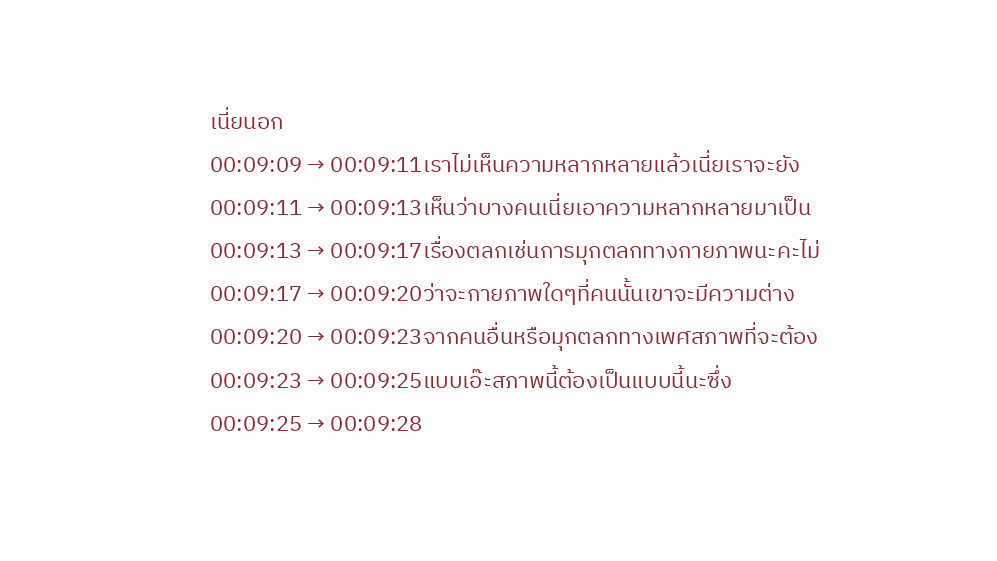เนี่ยนอก
00:09:09 → 00:09:11เราไม่เห็นความหลากหลายแล้วเนี่ยเราจะยัง
00:09:11 → 00:09:13เห็นว่าบางคนเนี่ยเอาความหลากหลายมาเป็น
00:09:13 → 00:09:17เรื่องตลกเช่นการมุกตลกทางกายภาพนะคะไม่
00:09:17 → 00:09:20ว่าจะกายภาพใดๆที่คนนั้นเขาจะมีความต่าง
00:09:20 → 00:09:23จากคนอื่นหรือมุกตลกทางเพศสภาพที่จะต้อง
00:09:23 → 00:09:25แบบเอ๊ะสภาพนี้ต้องเป็นแบบนี้นะซึ่ง
00:09:25 → 00:09:28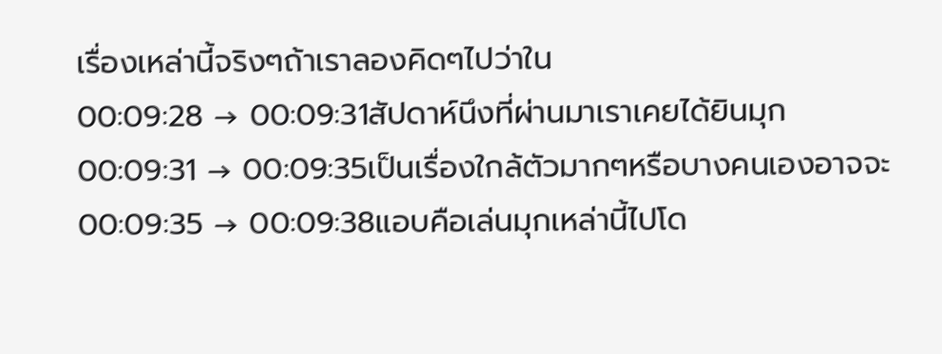เรื่องเหล่านี้จริงๆถ้าเราลองคิดๆไปว่าใน
00:09:28 → 00:09:31สัปดาห์นึงที่ผ่านมาเราเคยได้ยินมุก
00:09:31 → 00:09:35เป็นเรื่องใกล้ตัวมากๆหรือบางคนเองอาจจะ
00:09:35 → 00:09:38แอบคือเล่นมุกเหล่านี้ไปโด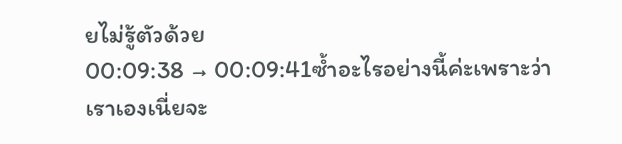ยไม่รู้ตัวด้วย
00:09:38 → 00:09:41ซ้ำอะไรอย่างนี้ค่ะเพราะว่าเราเองเนี่ยจะ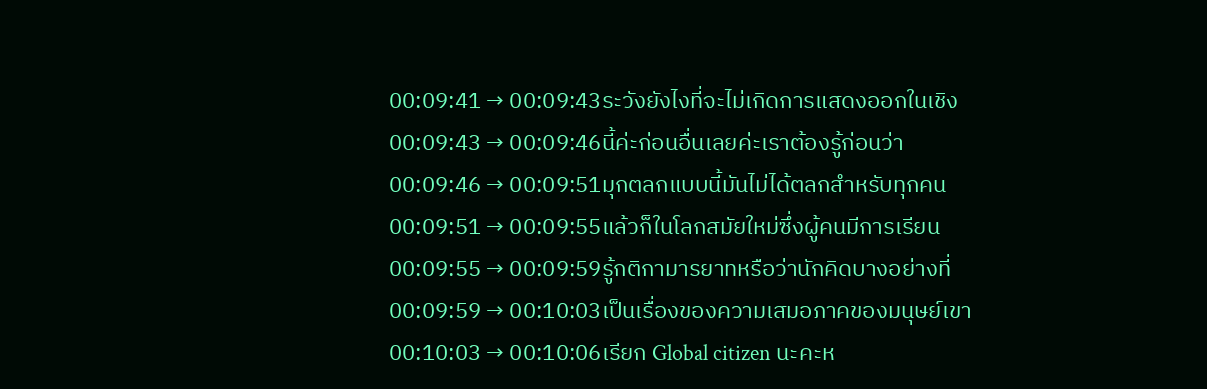00:09:41 → 00:09:43ระวังยังไงที่จะไม่เกิดการแสดงออกในเชิง
00:09:43 → 00:09:46นี้ค่ะก่อนอื่นเลยค่ะเราต้องรู้ก่อนว่า
00:09:46 → 00:09:51มุกตลกแบบนี้มันไม่ได้ตลกสำหรับทุกคน
00:09:51 → 00:09:55แล้วก็ในโลกสมัยใหม่ซึ่งผู้คนมีการเรียน
00:09:55 → 00:09:59รู้กติกามารยาทหรือว่านักคิดบางอย่างที่
00:09:59 → 00:10:03เป็นเรื่องของความเสมอภาคของมนุษย์เขา
00:10:03 → 00:10:06เรียก Global citizen นะคะห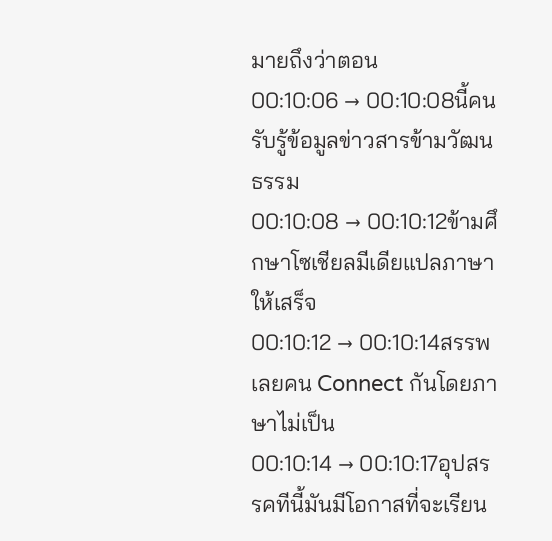มายถึงว่าตอน
00:10:06 → 00:10:08นี้คนรับรู้ข้อมูลข่าวสารข้ามวัฒนธรรม
00:10:08 → 00:10:12ข้ามศึกษาโซเชียลมีเดียแปลภาษาให้เสร็จ
00:10:12 → 00:10:14สรรพเลยคน Connect กันโดยภาษาไม่เป็น
00:10:14 → 00:10:17อุปสรรคทีนี้มันมีโอกาสที่จะเรียน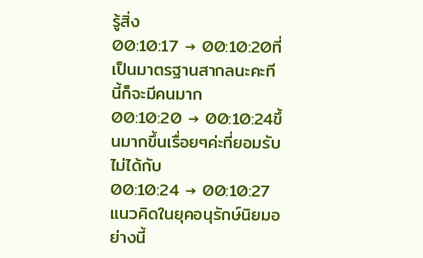รู้สิ่ง
00:10:17 → 00:10:20ที่เป็นมาตรฐานสากลนะคะทีนี้ก็จะมีคนมาก
00:10:20 → 00:10:24ขึ้นมากขึ้นเรื่อยๆค่ะที่ยอมรับไม่ได้กับ
00:10:24 → 00:10:27แนวคิดในยุคอนุรักษ์นิยมอย่างนี้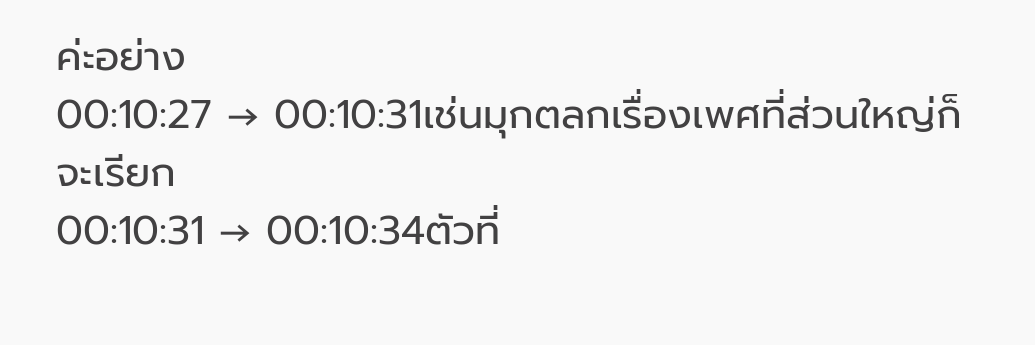ค่ะอย่าง
00:10:27 → 00:10:31เช่นมุกตลกเรื่องเพศที่ส่วนใหญ่ก็จะเรียก
00:10:31 → 00:10:34ตัวที่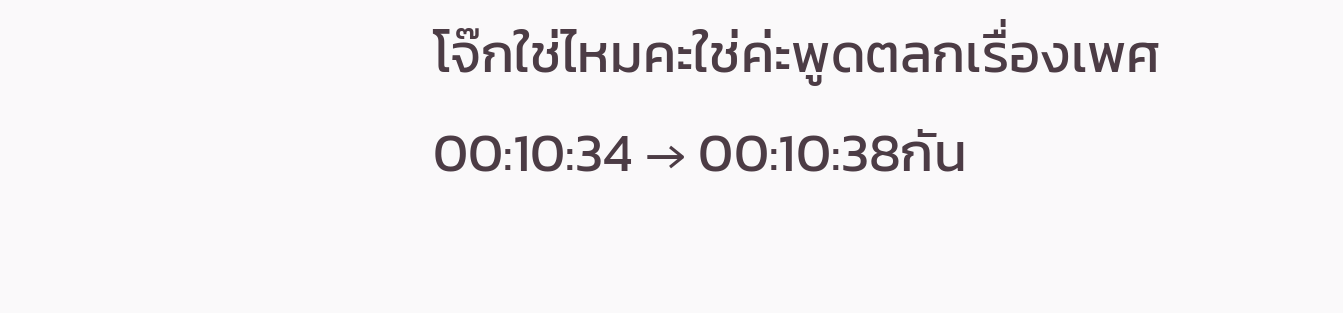โจ๊กใช่ไหมคะใช่ค่ะพูดตลกเรื่องเพศ
00:10:34 → 00:10:38กัน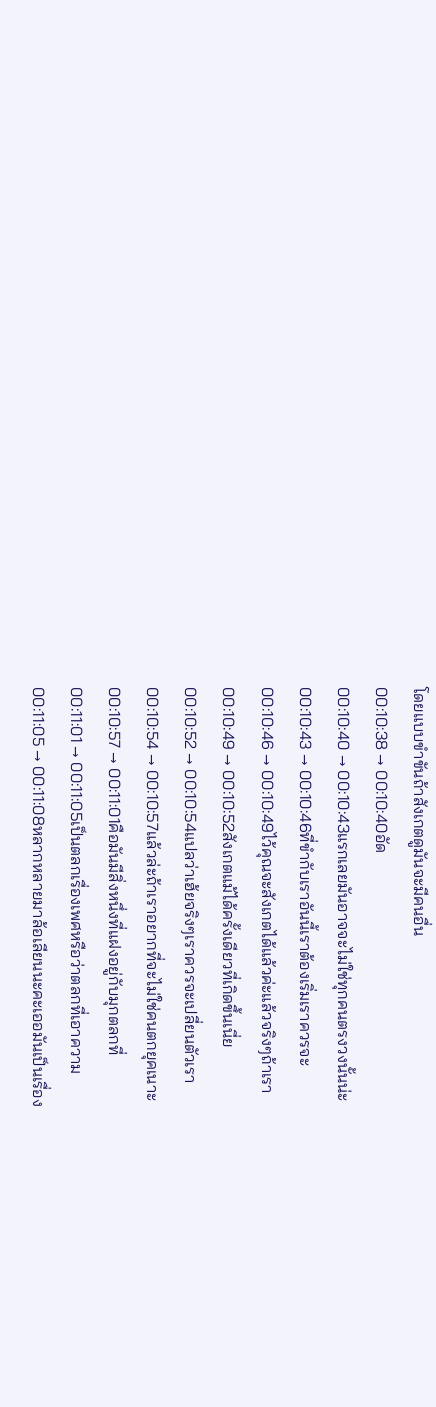โดยแบบขำขันถ้าสังเกตดูมันจะมีคนอื่น
00:10:38 → 00:10:40อัด
00:10:40 → 00:10:43แรกเลยมันอาจจะไม่ใช่ทุกคนตรงวงนั้นน่ะ
00:10:43 → 00:10:46ที่ขำกับเราอันนี้เราต้องเริ่มเราควรจะ
00:10:46 → 00:10:49ไว้คุณจะสังเกตได้แล้วค่ะแล้วจริงๆถ้าเรา
00:10:49 → 00:10:52สังเกตแม้ได้ครั้งเดียวที่เกิดขึ้นเนี่ย
00:10:52 → 00:10:54แปลว่าเฮ้ยจริงๆเราควรจะเปลี่ยนตัวเรา
00:10:54 → 00:10:57แล้วล่ะถ้าเราอยากที่จะไม่ใช่คนตกยุคเนาะ
00:10:57 → 00:11:01คือมันมีสิ่งหนึ่งที่แฝงอยู่กับมุกตลกที่
00:11:01 → 00:11:05เป็นตลกเรื่องเพศหรือว่าตลกที่เอาความ
00:11:05 → 00:11:08หลากหลายมาล้อเลียนนะคะเออมันเป็นเรื่อง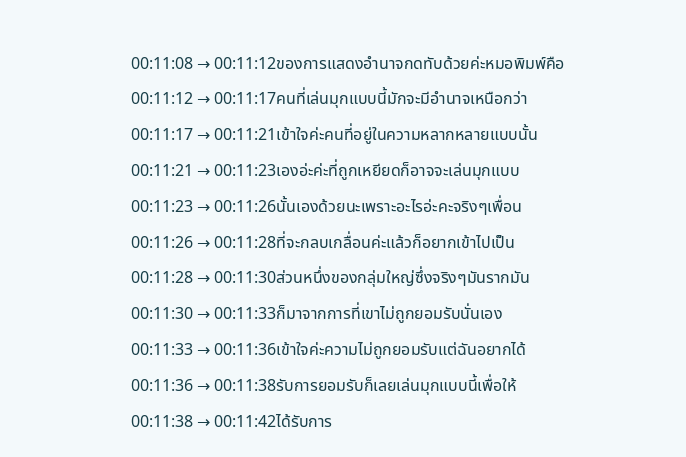00:11:08 → 00:11:12ของการแสดงอำนาจกดทับด้วยค่ะหมอพิมพ์คือ
00:11:12 → 00:11:17คนที่เล่นมุกแบบนี้มักจะมีอำนาจเหนือกว่า
00:11:17 → 00:11:21เข้าใจค่ะคนที่อยู่ในความหลากหลายแบบนั้น
00:11:21 → 00:11:23เองอ่ะค่ะที่ถูกเหยียดก็อาจจะเล่นมุกแบบ
00:11:23 → 00:11:26นั้นเองด้วยนะเพราะอะไรอ่ะคะจริงๆเพื่อน
00:11:26 → 00:11:28ที่จะกลบเกลื่อนค่ะแล้วก็อยากเข้าไปเป็น
00:11:28 → 00:11:30ส่วนหนึ่งของกลุ่มใหญ่ซึ่งจริงๆมันรากมัน
00:11:30 → 00:11:33ก็มาจากการที่เขาไม่ถูกยอมรับนั่นเอง
00:11:33 → 00:11:36เข้าใจค่ะความไม่ถูกยอมรับแต่ฉันอยากได้
00:11:36 → 00:11:38รับการยอมรับก็เลยเล่นมุกแบบนี้เพื่อให้
00:11:38 → 00:11:42ได้รับการ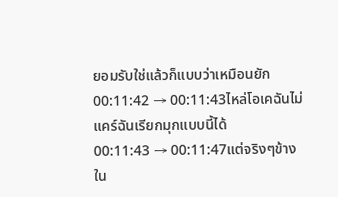ยอมรับใช่แล้วก็แบบว่าเหมือนยัก
00:11:42 → 00:11:43ไหล่โอเคฉันไม่แคร์ฉันเรียกมุกแบบนี้ได้
00:11:43 → 00:11:47แต่จริงๆข้างใน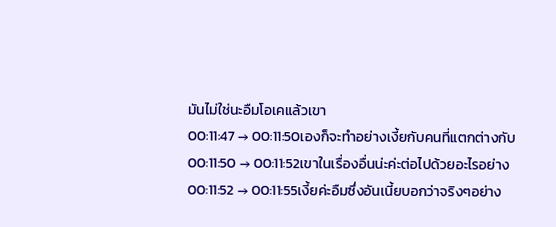มันไม่ใช่นะอืมโอเคแล้วเขา
00:11:47 → 00:11:50เองก็จะทำอย่างเงี้ยกับคนที่แตกต่างกับ
00:11:50 → 00:11:52เขาในเรื่องอื่นน่ะค่ะต่อไปด้วยอะไรอย่าง
00:11:52 → 00:11:55เงี้ยค่ะอืมซึ่งอันเนี้ยบอกว่าจริงๆอย่าง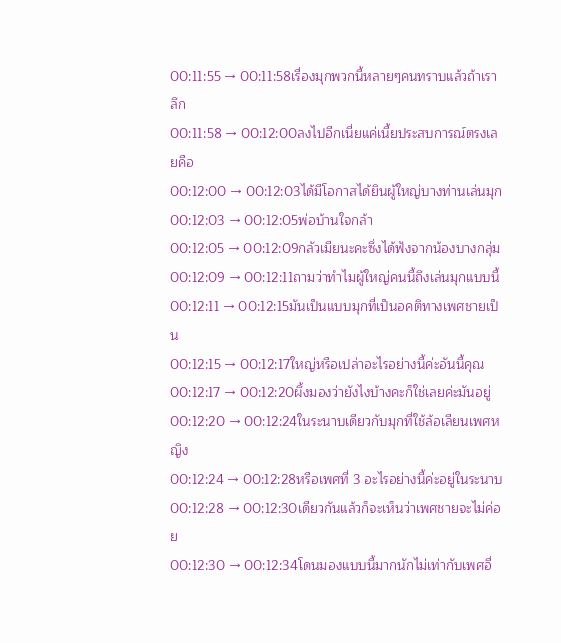00:11:55 → 00:11:58เรื่องมุกพวกนี้หลายๆคนทราบแล้วถ้าเราลึก
00:11:58 → 00:12:00ลงไปอีกเนี่ยแค่เนี้ยประสบการณ์ตรงเลยคือ
00:12:00 → 00:12:03ได้มีโอกาสได้ยินผู้ใหญ่บางท่านเล่นมุก
00:12:03 → 00:12:05พ่อบ้านใจกล้า
00:12:05 → 00:12:09กลัวเมียนะคะซึ่งได้ฟังจากน้องบางกลุ่ม
00:12:09 → 00:12:11ถามว่าทำไมผู้ใหญ่คนนี้ถึงเล่นมุกแบบนี้
00:12:11 → 00:12:15มันเป็นแบบมุกที่เป็นอคติทางเพศชายเป็น
00:12:15 → 00:12:17ใหญ่หรือเปล่าอะไรอย่างนี้ค่ะอันนี้คุณ
00:12:17 → 00:12:20ผึ้งมองว่ายังไงบ้างคะก็ใช่เลยค่ะมันอยู่
00:12:20 → 00:12:24ในระนาบเดียวกับมุกที่ใช้ล้อเลียนเพศหญิง
00:12:24 → 00:12:28หรือเพศที่ 3 อะไรอย่างนี้ค่ะอยู่ในระนาบ
00:12:28 → 00:12:30เดียวกันแล้วก็จะเห็นว่าเพศชายจะไม่ค่อย
00:12:30 → 00:12:34โดนมองแบบนี้มากนักไม่เท่ากับเพศอื่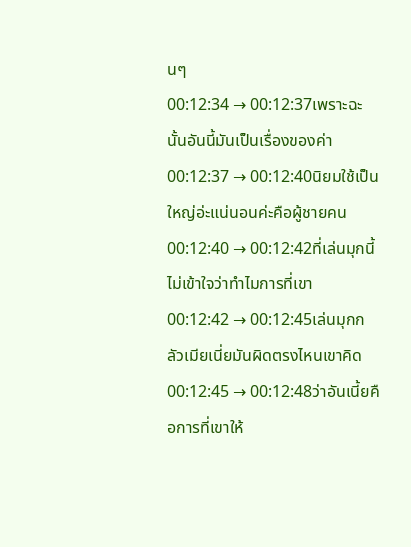นๆ
00:12:34 → 00:12:37เพราะฉะนั้นอันนี้มันเป็นเรื่องของค่า
00:12:37 → 00:12:40นิยมใช้เป็นใหญ่อ่ะแน่นอนค่ะคือผู้ชายคน
00:12:40 → 00:12:42ที่เล่นมุกนี้ไม่เข้าใจว่าทำไมการที่เขา
00:12:42 → 00:12:45เล่นมุกกลัวเมียเนี่ยมันผิดตรงไหนเขาคิด
00:12:45 → 00:12:48ว่าอันเนี้ยคือการที่เขาให้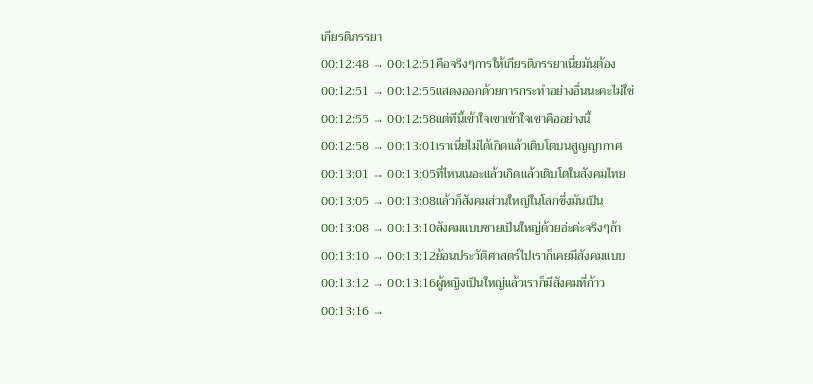เกียรติภรรยา
00:12:48 → 00:12:51คือจริงๆการให้เกียรติภรรยาเนี่ยมันต้อง
00:12:51 → 00:12:55แสดงออกด้วยการกระทำอย่างอื่นนะคะไม่ใช่
00:12:55 → 00:12:58แต่ทีนี้เข้าใจเขาเข้าใจเขาคืออย่างนี้
00:12:58 → 00:13:01เราเนี่ยไม่ได้เกิดแล้วเติบโตบนสูญญากาศ
00:13:01 → 00:13:05ที่ไหนเนอะแล้วเกิดแล้วเติบโตในสังคมไทย
00:13:05 → 00:13:08แล้วก็สังคมส่วนใหญ่ในโลกซึ่งมันเป็น
00:13:08 → 00:13:10สังคมแบบชายเป็นใหญ่ด้วยอ่ะค่ะจริงๆถ้า
00:13:10 → 00:13:12ย้อนประวัติศาสตร์ไปเราก็เคยมีสังคมแบบ
00:13:12 → 00:13:16ผู้หญิงเป็นใหญ่แล้วเราก็มีสังคมที่ก้าว
00:13:16 →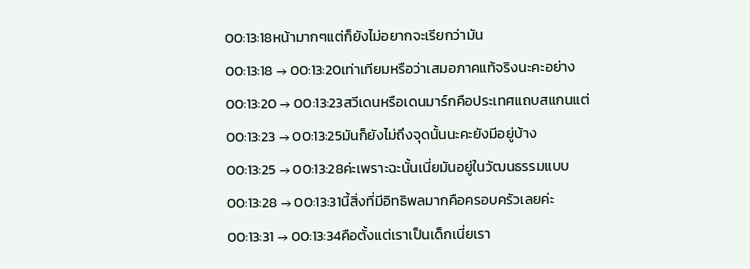00:13:18หน้ามากๆแต่ก็ยังไม่อยากจะเรียกว่ามัน
00:13:18 → 00:13:20เท่าเทียมหรือว่าเสมอภาคแท้จริงนะคะอย่าง
00:13:20 → 00:13:23สวีเดนหรือเดนมาร์กคือประเทศแถบสแกนแต่
00:13:23 → 00:13:25มันก็ยังไม่ถึงจุดนั้นนะคะยังมีอยู่บ้าง
00:13:25 → 00:13:28ค่ะเพราะฉะนั้นเนี่ยมันอยู่ในวัฒนธรรมแบบ
00:13:28 → 00:13:31นี้สิ่งที่มีอิทธิพลมากคือครอบครัวเลยค่ะ
00:13:31 → 00:13:34คือตั้งแต่เราเป็นเด็กเนี่ยเรา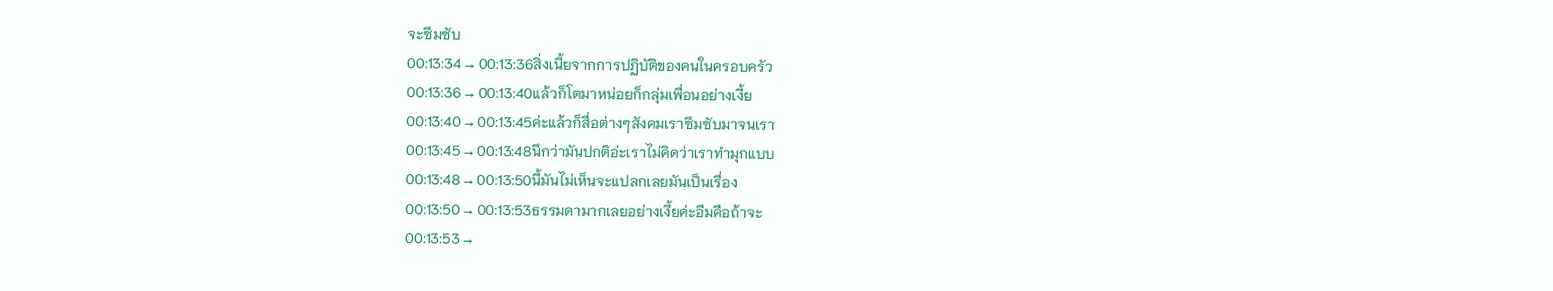จะซึมซับ
00:13:34 → 00:13:36สิ่งเนี้ยจากการปฏิบัติของคนในครอบครัว
00:13:36 → 00:13:40แล้วก็โตมาหน่อยก็กลุ่มเพื่อนอย่างเงี้ย
00:13:40 → 00:13:45ค่ะแล้วก็สื่อต่างๆสังคมเราซึมซับมาจนเรา
00:13:45 → 00:13:48นึกว่ามันปกติอ่ะเราไม่คิดว่าเราทำมุกแบบ
00:13:48 → 00:13:50นี้มันไม่เห็นจะแปลกเลยมันเป็นเรื่อง
00:13:50 → 00:13:53ธรรมดามากเลยอย่างเงี้ยค่ะอืมคือถ้าจะ
00:13:53 →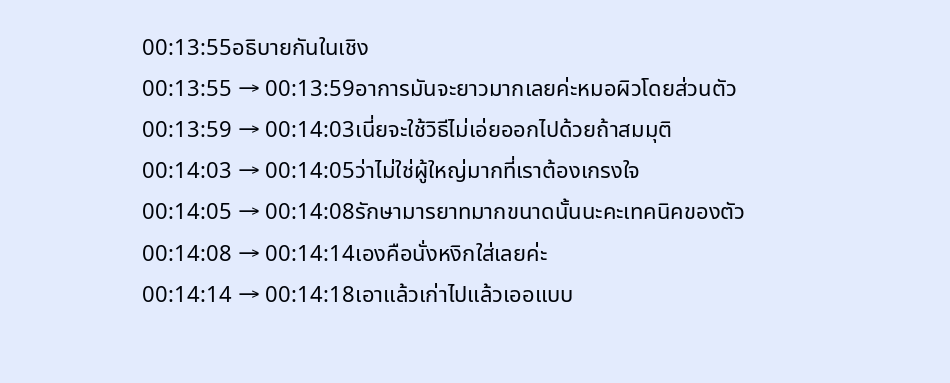00:13:55อธิบายกันในเชิง
00:13:55 → 00:13:59อาการมันจะยาวมากเลยค่ะหมอผิวโดยส่วนตัว
00:13:59 → 00:14:03เนี่ยจะใช้วิธีไม่เอ่ยออกไปด้วยถ้าสมมุติ
00:14:03 → 00:14:05ว่าไม่ใช่ผู้ใหญ่มากที่เราต้องเกรงใจ
00:14:05 → 00:14:08รักษามารยาทมากขนาดนั้นนะคะเทคนิคของตัว
00:14:08 → 00:14:14เองคือนั่งหงิกใส่เลยค่ะ
00:14:14 → 00:14:18เอาแล้วเก่าไปแล้วเออแบบ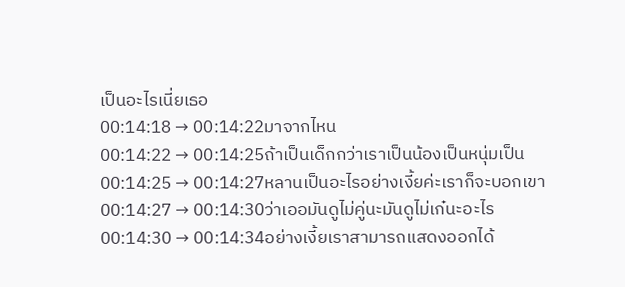เป็นอะไรเนี่ยเธอ
00:14:18 → 00:14:22มาจากไหน
00:14:22 → 00:14:25ถ้าเป็นเด็กกว่าเราเป็นน้องเป็นหนุ่มเป็น
00:14:25 → 00:14:27หลานเป็นอะไรอย่างเงี้ยค่ะเราก็จะบอกเขา
00:14:27 → 00:14:30ว่าเออมันดูไม่คู่นะมันดูไม่เก๋นะอะไร
00:14:30 → 00:14:34อย่างเงี้ยเราสามารถแสดงออกได้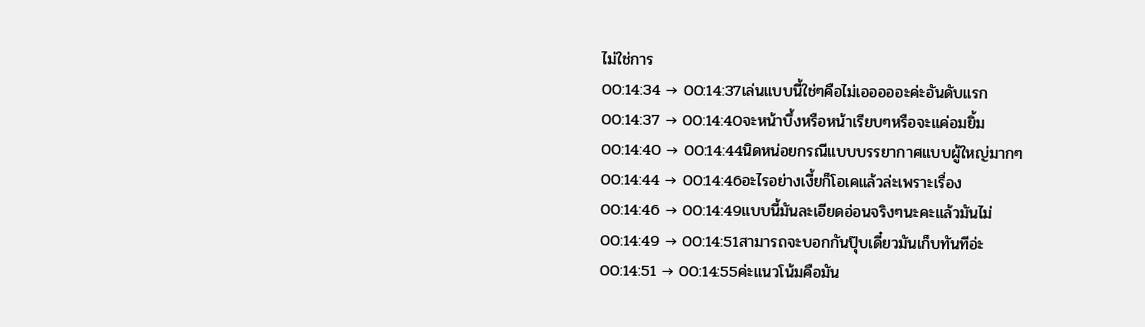ไม่ใช่การ
00:14:34 → 00:14:37เล่นแบบนี้ใช่ๆคือไม่เอออออะค่ะอันดับแรก
00:14:37 → 00:14:40จะหน้าบึ้งหรือหน้าเรียบๆหรือจะแค่อมยิ้ม
00:14:40 → 00:14:44นิดหน่อยกรณีแบบบรรยากาศแบบผู้ใหญ่มากๆ
00:14:44 → 00:14:46อะไรอย่างเงี้ยก็โอเคแล้วล่ะเพราะเรื่อง
00:14:46 → 00:14:49แบบนี้มันละเอียดอ่อนจริงๆนะคะแล้วมันไม่
00:14:49 → 00:14:51สามารถจะบอกกันปุ๊บเดี๋ยวมันเก็บทันทีอ่ะ
00:14:51 → 00:14:55ค่ะแนวโน้มคือมัน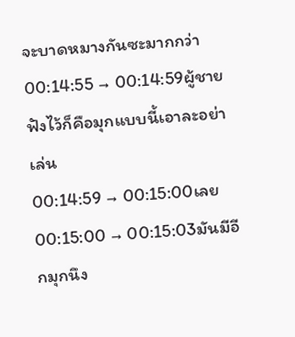จะบาดหมางกันซะมากกว่า
00:14:55 → 00:14:59ผู้ชายฟังไว้ก็คือมุกแบบนี้เอาละอย่าเล่น
00:14:59 → 00:15:00เลย
00:15:00 → 00:15:03มันมีอีกมุกนึง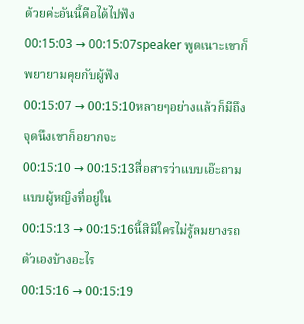ด้วยค่ะอันนี้คือได้ไปฟัง
00:15:03 → 00:15:07speaker พูดเนาะเขาก็พยายามคุยกับผู้ฟัง
00:15:07 → 00:15:10หลายๆอย่างแล้วก็มีถึงจุดนึงเขาก็อยากจะ
00:15:10 → 00:15:13สื่อสารว่าแบบเอ๊ะถามแบบผู้หญิงที่อยู่ใน
00:15:13 → 00:15:16นี้สิมีใครไม่รู้ลมยางรถตัวเองบ้างอะไร
00:15:16 → 00:15:19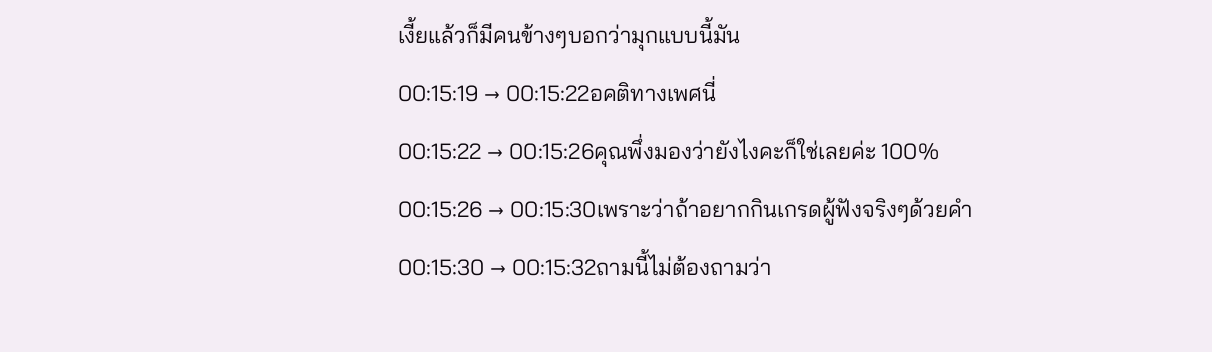เงี้ยแล้วก็มีคนข้างๆบอกว่ามุกแบบนี้มัน
00:15:19 → 00:15:22อคติทางเพศนี่
00:15:22 → 00:15:26คุณพึ่งมองว่ายังไงคะก็ใช่เลยค่ะ 100%
00:15:26 → 00:15:30เพราะว่าถ้าอยากกินเกรดผู้ฟังจริงๆด้วยคำ
00:15:30 → 00:15:32ถามนี้ไม่ต้องถามว่า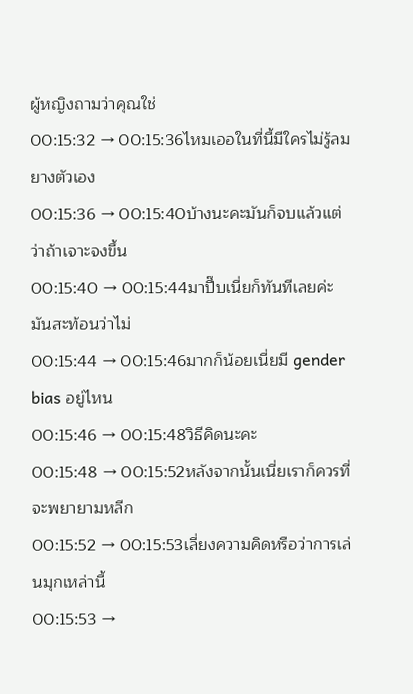ผู้หญิงถามว่าคุณใช่
00:15:32 → 00:15:36ไหมเออในที่นี้มีใครไม่รู้ลมยางตัวเอง
00:15:36 → 00:15:40บ้างนะคะมันก็จบแล้วแต่ว่าถ้าเจาะจงขึ้น
00:15:40 → 00:15:44มาปึ๊บเนี่ยก็ทันทีเลยค่ะมันสะท้อนว่าไม่
00:15:44 → 00:15:46มากก็น้อยเนี่ยมี gender bias อยู่ไหน
00:15:46 → 00:15:48วิธีคิดนะคะ
00:15:48 → 00:15:52หลังจากนั้นเนี่ยเราก็ควรที่จะพยายามหลีก
00:15:52 → 00:15:53เลี่ยงความคิดหรือว่าการเล่นมุกเหล่านี้
00:15:53 →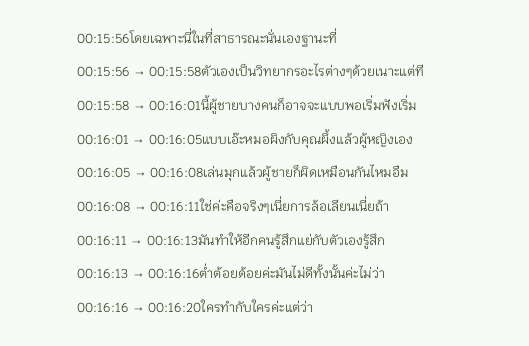00:15:56โดยเฉพาะนี่ในที่สาธารณะนั่นเองฐานะที่
00:15:56 → 00:15:58ตัวเองเป็นวิทยากรอะไรต่างๆด้วยเนาะแต่ที
00:15:58 → 00:16:01นี้ผู้ชายบางคนก็อาจจะแบบพอเริ่มฟังเริ่ม
00:16:01 → 00:16:05แบบเอ๊ะหมอผิงกับคุณผึ้งแล้วผู้หญิงเอง
00:16:05 → 00:16:08เล่นมุกแล้วผู้ชายก็ผิดเหมือนกันไหมอืม
00:16:08 → 00:16:11ใช่ค่ะคือจริงๆเนี่ยการล้อเลียนเนี่ยถ้า
00:16:11 → 00:16:13มันทำให้อีกคนรู้สึกแย่กับตัวเองรู้สึก
00:16:13 → 00:16:16ต่ำต้อยด้อยค่ะมันไม่ดีทั้งนั้นค่ะไม่ว่า
00:16:16 → 00:16:20ใครทำกับใครค่ะแต่ว่า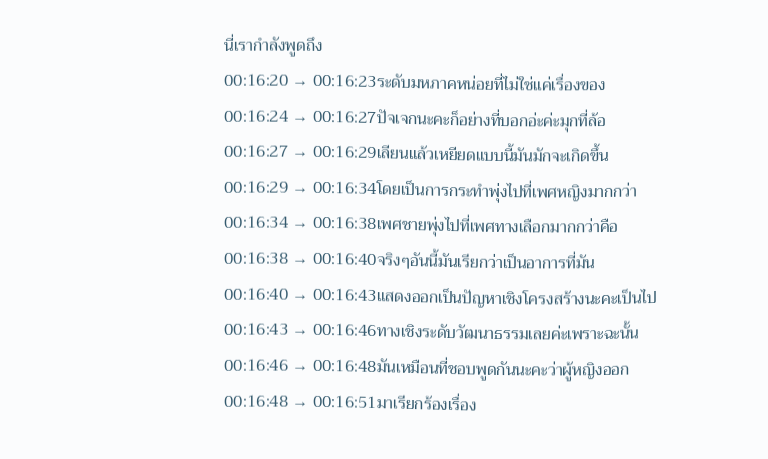นี่เรากำลังพูดถึง
00:16:20 → 00:16:23ระดับมหภาคหน่อยที่ไม่ใช่แค่เรื่องของ
00:16:24 → 00:16:27ปัจเจกนะคะก็อย่างที่บอกอ่ะค่ะมุกที่ล้อ
00:16:27 → 00:16:29เลียนแล้วเหยียดแบบนี้มันมักจะเกิดขึ้น
00:16:29 → 00:16:34โดยเป็นการกระทำพุ่งไปที่เพศหญิงมากกว่า
00:16:34 → 00:16:38เพศชายพุ่งไปที่เพศทางเลือกมากกว่าคือ
00:16:38 → 00:16:40จริงๆอันนี้มันเรียกว่าเป็นอาการที่มัน
00:16:40 → 00:16:43แสดงออกเป็นปัญหาเชิงโครงสร้างนะคะเป็นไป
00:16:43 → 00:16:46ทางเชิงระดับวัฒนาธรรมเลยค่ะเพราะฉะนั้น
00:16:46 → 00:16:48มันเหมือนที่ชอบพูดกันนะคะว่าผู้หญิงออก
00:16:48 → 00:16:51มาเรียกร้องเรื่อง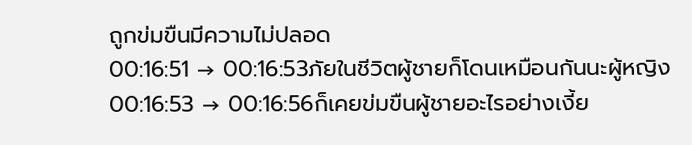ถูกข่มขืนมีความไม่ปลอด
00:16:51 → 00:16:53ภัยในชีวิตผู้ชายก็โดนเหมือนกันนะผู้หญิง
00:16:53 → 00:16:56ก็เคยข่มขืนผู้ชายอะไรอย่างเงี้ย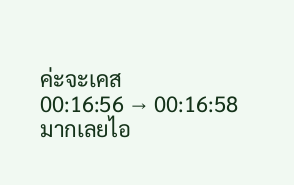ค่ะจะเคส
00:16:56 → 00:16:58มากเลยไอ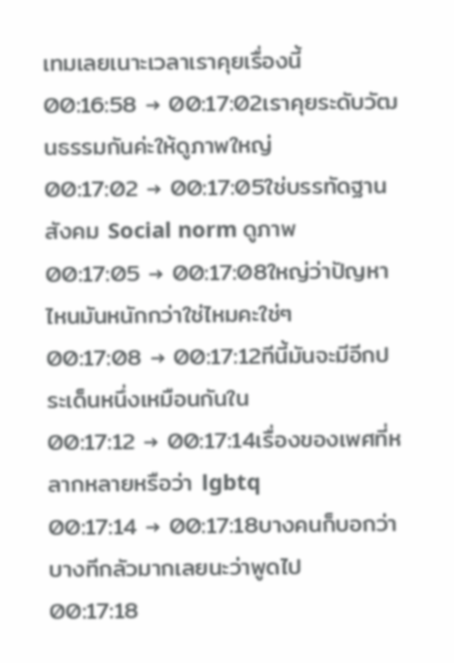เทมเลยเนาะเวลาเราคุยเรื่องนี้
00:16:58 → 00:17:02เราคุยระดับวัฒนธรรมกันค่ะให้ดูภาพใหญ่
00:17:02 → 00:17:05ใช่บรรทัดฐานสังคม Social norm ดูภาพ
00:17:05 → 00:17:08ใหญ่ว่าปัญหาไหนมันหนักกว่าใช่ไหมคะใช่ๆ
00:17:08 → 00:17:12ทีนี้มันจะมีอีกประเด็นหนึ่งเหมือนกันใน
00:17:12 → 00:17:14เรื่องของเพศที่หลากหลายหรือว่า lgbtq
00:17:14 → 00:17:18บางคนก็บอกว่าบางทีกลัวมากเลยนะว่าพูดไป
00:17:18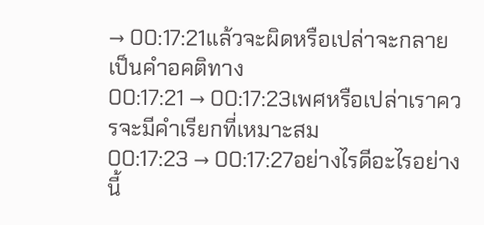→ 00:17:21แล้วจะผิดหรือเปล่าจะกลายเป็นคำอคติทาง
00:17:21 → 00:17:23เพศหรือเปล่าเราควรจะมีคำเรียกที่เหมาะสม
00:17:23 → 00:17:27อย่างไรดีอะไรอย่างนี้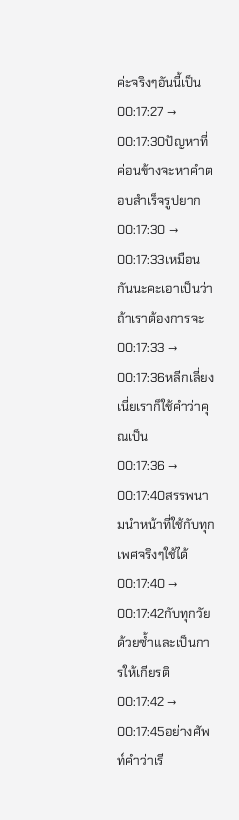ค่ะจริงๆอันนี้เป็น
00:17:27 → 00:17:30ปัญหาที่ค่อนข้างจะหาคำตอบสำเร็จรูปยาก
00:17:30 → 00:17:33เหมือนกันนะคะเอาเป็นว่าถ้าเราต้องการจะ
00:17:33 → 00:17:36หลีกเลี่ยงเนี่ยเราก็ใช้คำว่าคุณเป็น
00:17:36 → 00:17:40สรรพนามนำหน้าที่ใช้กับทุกเพศจริงๆใช้ได้
00:17:40 → 00:17:42กับทุกวัยด้วยซ้ำและเป็นการให้เกียรติ
00:17:42 → 00:17:45อย่างศัพท์คำว่าเรี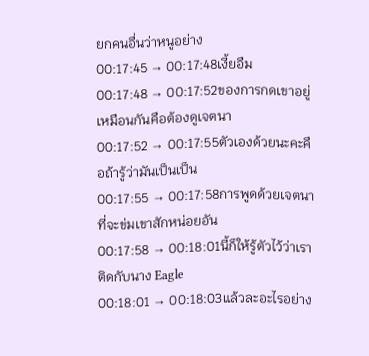ยกคนอื่นว่าหนูอย่าง
00:17:45 → 00:17:48เงี้ยอืม
00:17:48 → 00:17:52ของการกดเขาอยู่เหมือนกันคือต้องดูเจตนา
00:17:52 → 00:17:55ตัวเองด้วยนะคะคือถ้ารู้ว่ามันเป็นเป็น
00:17:55 → 00:17:58การพูดด้วยเจตนาที่จะข่มเขาสักหน่อยอัน
00:17:58 → 00:18:01นี้ก็ให้รู้ตัวไว้ว่าเราติดกับนาง Eagle
00:18:01 → 00:18:03แล้วละอะไรอย่าง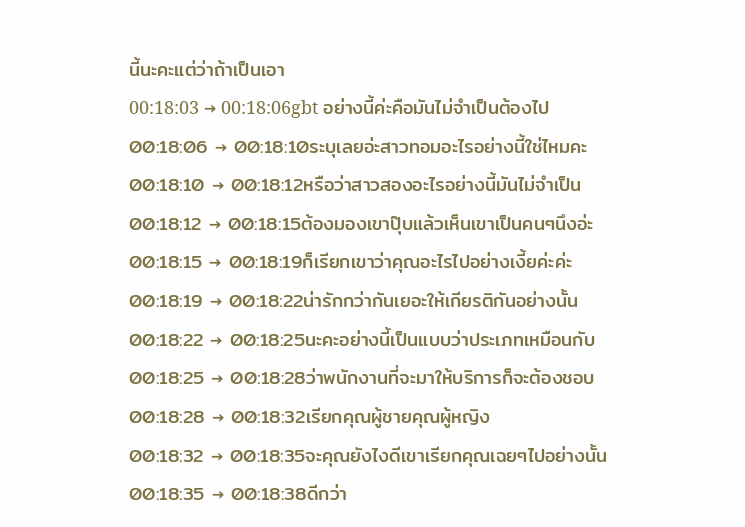นี้นะคะแต่ว่าถ้าเป็นเอา
00:18:03 → 00:18:06gbt อย่างนี้ค่ะคือมันไม่จำเป็นต้องไป
00:18:06 → 00:18:10ระบุเลยอ่ะสาวทอมอะไรอย่างนี้ใช่ไหมคะ
00:18:10 → 00:18:12หรือว่าสาวสองอะไรอย่างนี้มันไม่จำเป็น
00:18:12 → 00:18:15ต้องมองเขาปุ๊บแล้วเห็นเขาเป็นคนๆนึงอ่ะ
00:18:15 → 00:18:19ก็เรียกเขาว่าคุณอะไรไปอย่างเงี้ยค่ะค่ะ
00:18:19 → 00:18:22น่ารักกว่ากันเยอะให้เกียรติกันอย่างนั้น
00:18:22 → 00:18:25นะคะอย่างนี้เป็นแบบว่าประเภทเหมือนกับ
00:18:25 → 00:18:28ว่าพนักงานที่จะมาให้บริการก็จะต้องชอบ
00:18:28 → 00:18:32เรียกคุณผู้ชายคุณผู้หญิง
00:18:32 → 00:18:35จะคุณยังไงดีเขาเรียกคุณเฉยๆไปอย่างนั้น
00:18:35 → 00:18:38ดีกว่า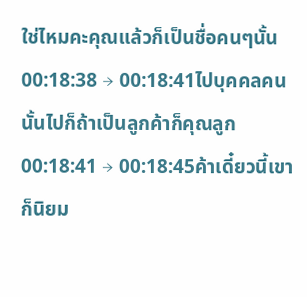ใช่ไหมคะคุณแล้วก็เป็นชื่อคนๆนั้น
00:18:38 → 00:18:41ไปบุคคลคนนั้นไปก็ถ้าเป็นลูกค้าก็คุณลูก
00:18:41 → 00:18:45ค้าเดี๋ยวนี้เขาก็นิยม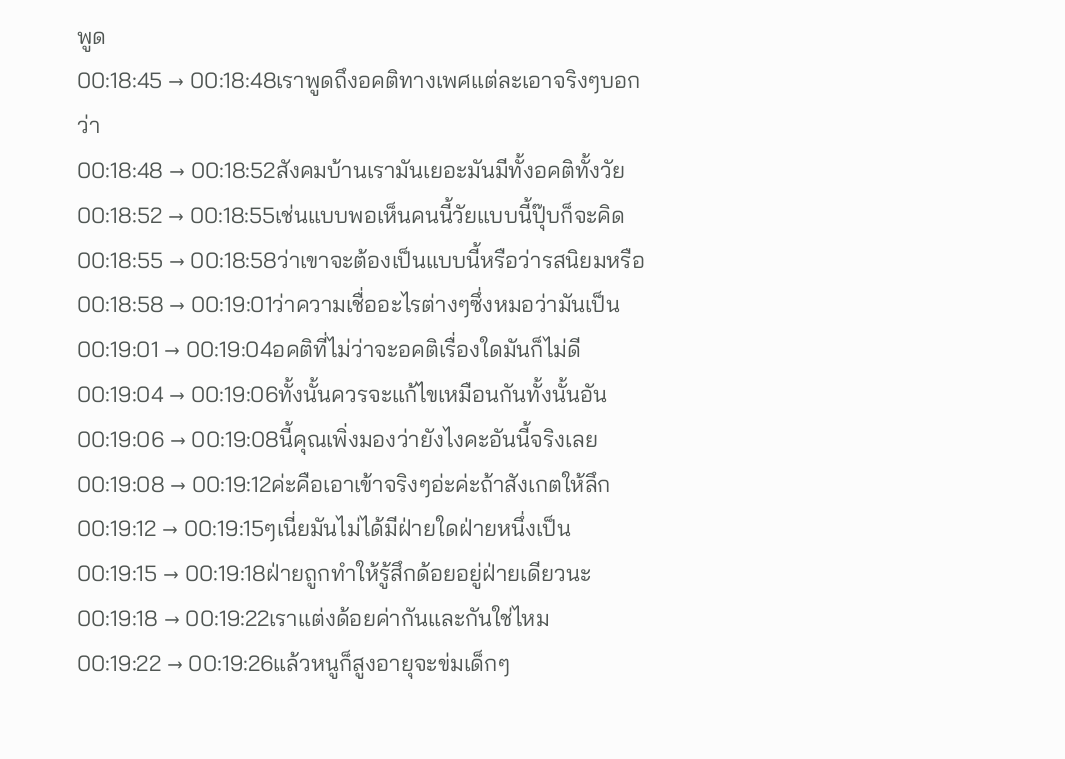พูด
00:18:45 → 00:18:48เราพูดถึงอคติทางเพศแต่ละเอาจริงๆบอกว่า
00:18:48 → 00:18:52สังคมบ้านเรามันเยอะมันมีทั้งอคติทั้งวัย
00:18:52 → 00:18:55เช่นแบบพอเห็นคนนี้วัยแบบนี้ปุ๊บก็จะคิด
00:18:55 → 00:18:58ว่าเขาจะต้องเป็นแบบนี้หรือว่ารสนิยมหรือ
00:18:58 → 00:19:01ว่าความเชื่ออะไรต่างๆซึ่งหมอว่ามันเป็น
00:19:01 → 00:19:04อคติที่ไม่ว่าจะอคติเรื่องใดมันก็ไม่ดี
00:19:04 → 00:19:06ทั้งนั้นควรจะแก้ไขเหมือนกันทั้งนั้นอัน
00:19:06 → 00:19:08นี้คุณเพิ่งมองว่ายังไงคะอันนี้จริงเลย
00:19:08 → 00:19:12ค่ะคือเอาเข้าจริงๆอ่ะค่ะถ้าสังเกตให้ลึก
00:19:12 → 00:19:15ๆเนี่ยมันไม่ได้มีฝ่ายใดฝ่ายหนึ่งเป็น
00:19:15 → 00:19:18ฝ่ายถูกทำให้รู้สึกด้อยอยู่ฝ่ายเดียวนะ
00:19:18 → 00:19:22เราแต่งด้อยค่ากันและกันใช่ไหม
00:19:22 → 00:19:26แล้วหนูก็สูงอายุจะข่มเด็กๆ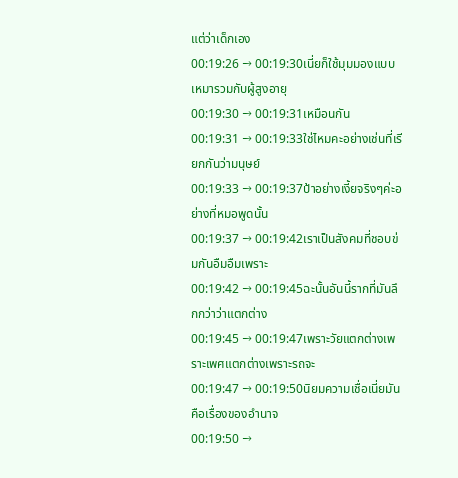แต่ว่าเด็กเอง
00:19:26 → 00:19:30เนี่ยก็ใช้มุมมองแบบเหมารวมกับผู้สูงอายุ
00:19:30 → 00:19:31เหมือนกัน
00:19:31 → 00:19:33ใช่ไหมคะอย่างเช่นที่เรียกกันว่ามนุษย์
00:19:33 → 00:19:37ป้าอย่างเงี้ยจริงๆค่ะอย่างที่หมอพูดนั้น
00:19:37 → 00:19:42เราเป็นสังคมที่ชอบข่มกันอืมอืมเพราะ
00:19:42 → 00:19:45ฉะนั้นอันนี้รากที่มันลึกกว่าว่าแตกต่าง
00:19:45 → 00:19:47เพราะวัยแตกต่างเพราะเพศแตกต่างเพราะรถจะ
00:19:47 → 00:19:50นิยมความเชื่อเนี่ยมันคือเรื่องของอำนาจ
00:19:50 →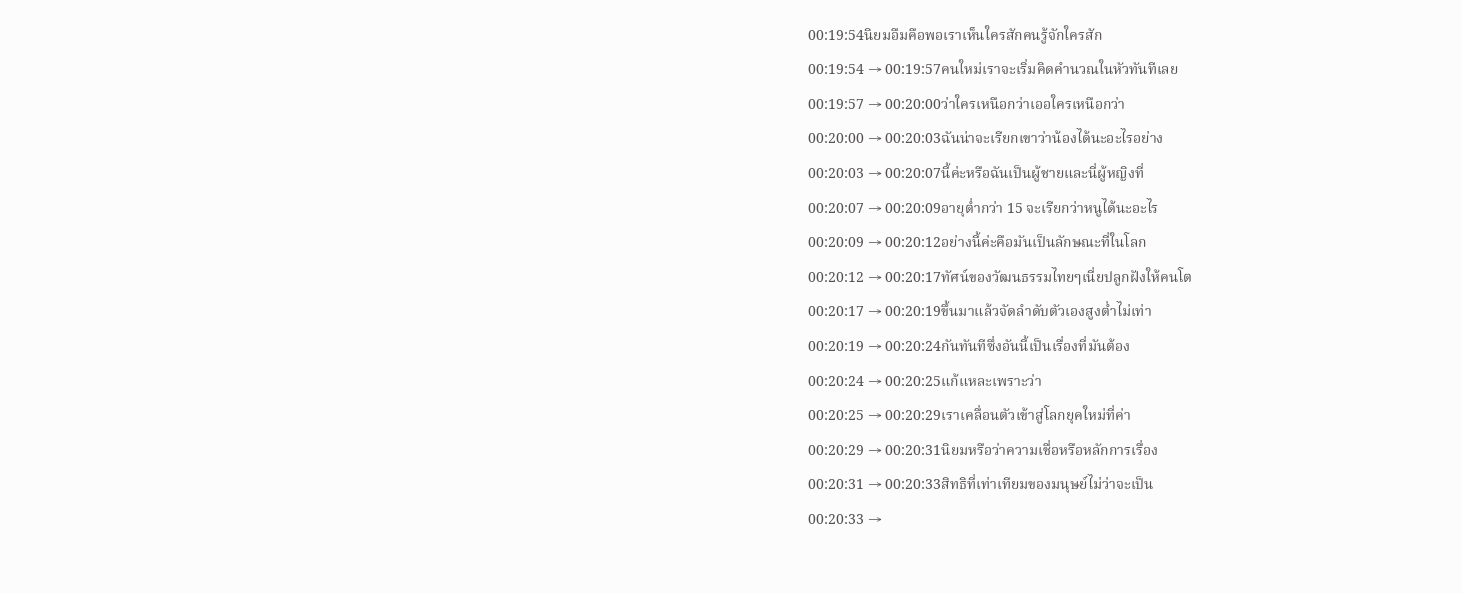00:19:54นิยมอืมคือพอเราเห็นใครสักคนรู้จักใครสัก
00:19:54 → 00:19:57คนใหม่เราจะเริ่มคิดคำนวณในหัวทันทีเลย
00:19:57 → 00:20:00ว่าใครเหนือกว่าเออใครเหนือกว่า
00:20:00 → 00:20:03ฉันน่าจะเรียกเขาว่าน้องได้นะอะไรอย่าง
00:20:03 → 00:20:07นี้ค่ะหรือฉันเป็นผู้ชายและนี่ผู้หญิงที่
00:20:07 → 00:20:09อายุต่ำกว่า 15 จะเรียกว่าหนูได้นะอะไร
00:20:09 → 00:20:12อย่างนี้ค่ะคือมันเป็นลักษณะที่ในโลก
00:20:12 → 00:20:17ทัศน์ของวัฒนธรรมไทยๆเนี่ยปลูกฝังให้คนโต
00:20:17 → 00:20:19ขึ้นมาแล้วจัดลำดับตัวเองสูงต่ำไม่เท่า
00:20:19 → 00:20:24กันทันทีซึ่งอันนี้เป็นเรื่องที่มันต้อง
00:20:24 → 00:20:25แก้แหละเพราะว่า
00:20:25 → 00:20:29เราเคลื่อนตัวเข้าสู่โลกยุคใหม่ที่ค่า
00:20:29 → 00:20:31นิยมหรือว่าความเชื่อหรือหลักการเรื่อง
00:20:31 → 00:20:33สิทธิที่เท่าเทียมของมนุษย์ไม่ว่าจะเป็น
00:20:33 →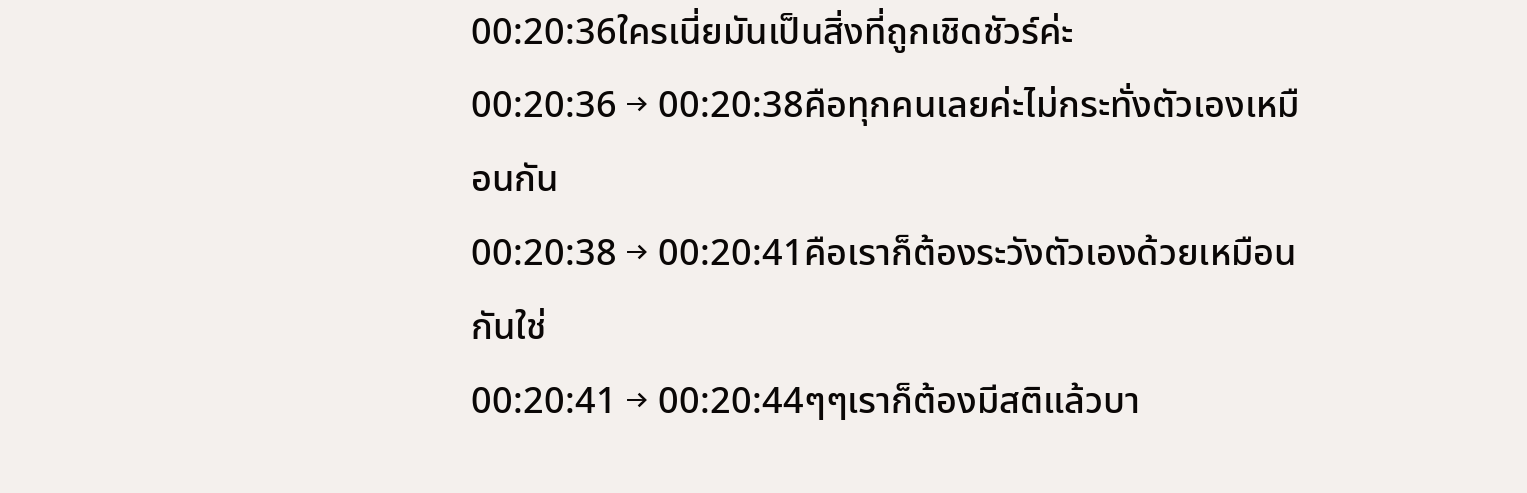00:20:36ใครเนี่ยมันเป็นสิ่งที่ถูกเชิดชัวร์ค่ะ
00:20:36 → 00:20:38คือทุกคนเลยค่ะไม่กระทั่งตัวเองเหมือนกัน
00:20:38 → 00:20:41คือเราก็ต้องระวังตัวเองด้วยเหมือนกันใช่
00:20:41 → 00:20:44ๆๆเราก็ต้องมีสติแล้วบา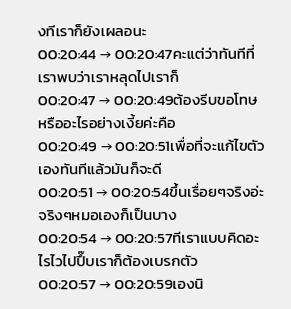งทีเราก็ยังเผลอนะ
00:20:44 → 00:20:47คะแต่ว่าทันทีที่เราพบว่าเราหลุดไปเราก็
00:20:47 → 00:20:49ต้องรีบขอโทษหรืออะไรอย่างเงี้ยค่ะคือ
00:20:49 → 00:20:51เพื่อที่จะแก้ไขตัวเองทันทีแล้วมันก็จะดี
00:20:51 → 00:20:54ขึ้นเรื่อยๆจริงอ่ะจริงๆหมอเองก็เป็นบาง
00:20:54 → 00:20:57ทีเราแบบคิดอะไรไวไปปึ๊บเราก็ต้องเบรกตัว
00:20:57 → 00:20:59เองนิ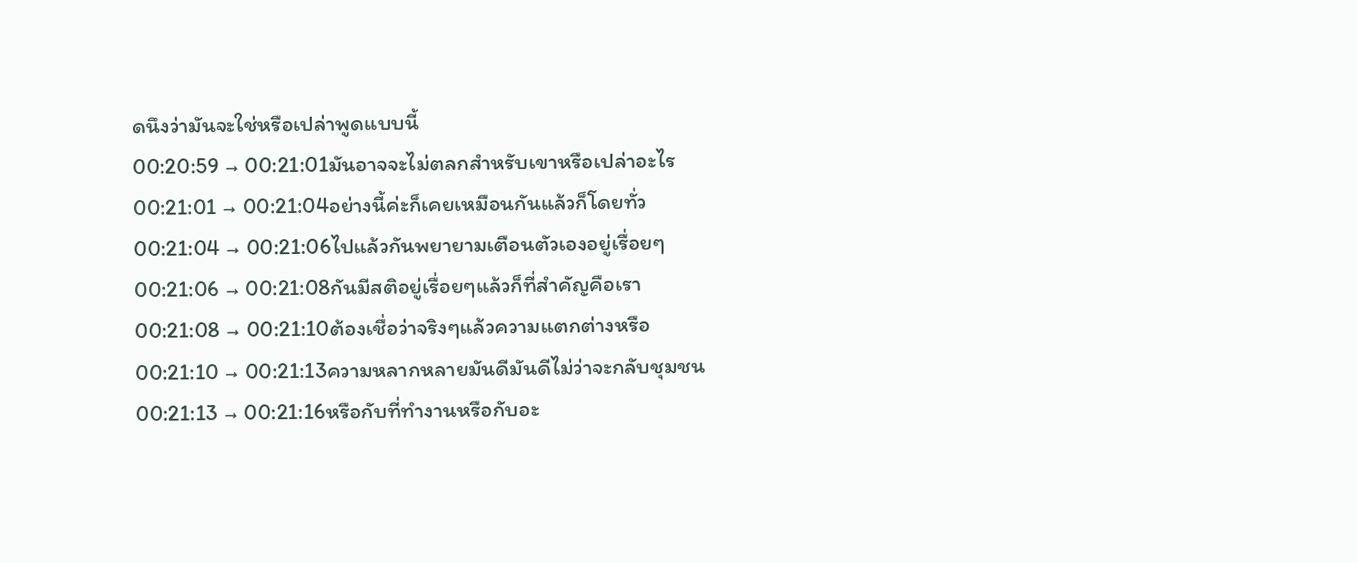ดนึงว่ามันจะใช่หรือเปล่าพูดแบบนี้
00:20:59 → 00:21:01มันอาจจะไม่ตลกสำหรับเขาหรือเปล่าอะไร
00:21:01 → 00:21:04อย่างนี้ค่ะก็เคยเหมือนกันแล้วก็โดยทั่ว
00:21:04 → 00:21:06ไปแล้วกันพยายามเตือนตัวเองอยู่เรื่อยๆ
00:21:06 → 00:21:08กันมีสติอยู่เรื่อยๆแล้วก็ที่สำคัญคือเรา
00:21:08 → 00:21:10ต้องเชื่อว่าจริงๆแล้วความแตกต่างหรือ
00:21:10 → 00:21:13ความหลากหลายมันดีมันดีไม่ว่าจะกลับชุมชน
00:21:13 → 00:21:16หรือกับที่ทำงานหรือกับอะ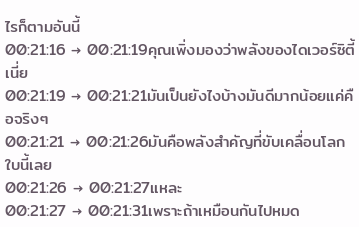ไรก็ตามอันนี้
00:21:16 → 00:21:19คุณเพิ่งมองว่าพลังของไดเวอร์ซิตี้เนี่ย
00:21:19 → 00:21:21มันเป็นยังไงบ้างมันดีมากน้อยแค่คือจริงๆ
00:21:21 → 00:21:26มันคือพลังสำคัญที่ขับเคลื่อนโลกใบนี้เลย
00:21:26 → 00:21:27แหละ
00:21:27 → 00:21:31เพราะถ้าเหมือนกันไปหมด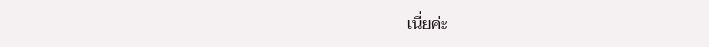เนี่ยค่ะ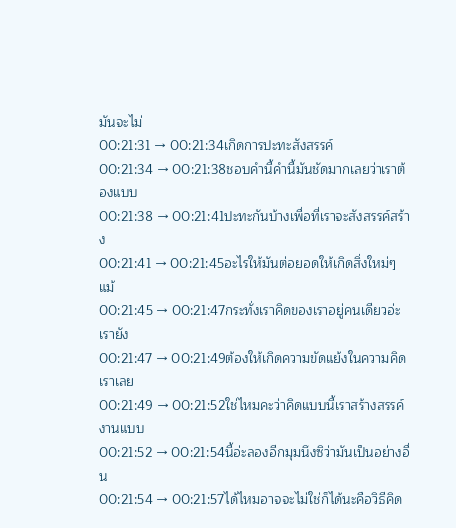มันจะไม่
00:21:31 → 00:21:34เกิดการปะทะสังสรรค์
00:21:34 → 00:21:38ชอบคำนี้คำนี้มันชัดมากเลยว่าเราต้องแบบ
00:21:38 → 00:21:41ปะทะกันบ้างเพื่อที่เราจะสังสรรค์สร้าง
00:21:41 → 00:21:45อะไรให้มันต่อยอดให้เกิดสิ่งใหม่ๆแม้
00:21:45 → 00:21:47กระทั่งเราคิดของเราอยู่คนเดียวอ่ะเรายัง
00:21:47 → 00:21:49ต้องให้เกิดความขัดแย้งในความคิดเราเลย
00:21:49 → 00:21:52ใช่ไหมคะว่าคิดแบบนี้เราสร้างสรรค์งานแบบ
00:21:52 → 00:21:54นี้อ่ะลองอีกมุมนึงซิว่ามันเป็นอย่างอื่น
00:21:54 → 00:21:57ได้ไหมอาจจะไม่ใช่ก็ได้นะคือวิธีคิด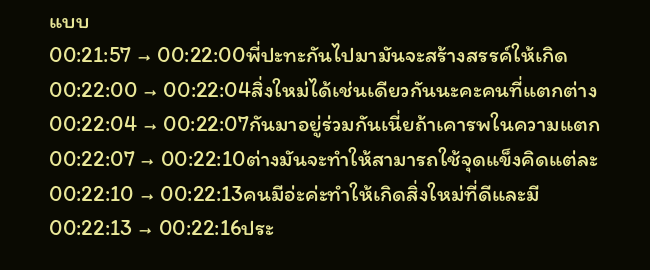แบบ
00:21:57 → 00:22:00พี่ปะทะกันไปมามันจะสร้างสรรค์ให้เกิด
00:22:00 → 00:22:04สิ่งใหม่ได้เช่นเดียวกันนะคะคนที่แตกต่าง
00:22:04 → 00:22:07กันมาอยู่ร่วมกันเนี่ยถ้าเคารพในความแตก
00:22:07 → 00:22:10ต่างมันจะทำให้สามารถใช้จุดแข็งคิดแต่ละ
00:22:10 → 00:22:13คนมีอ่ะค่ะทำให้เกิดสิ่งใหม่ที่ดีและมี
00:22:13 → 00:22:16ประ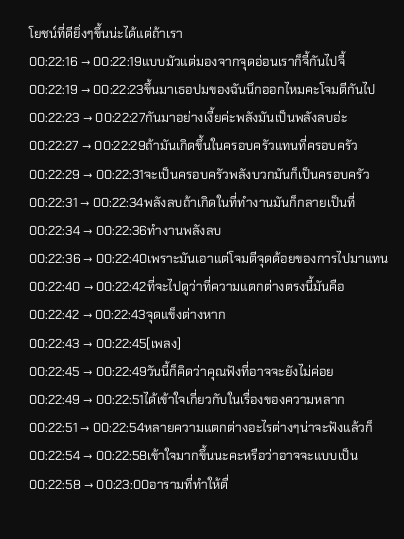โยชน์ที่ดียิ่งๆขึ้นน่ะได้แต่ถ้าเรา
00:22:16 → 00:22:19แบบมัวแต่มองจากจุดอ่อนเราก็จี้กันไปจี้
00:22:19 → 00:22:23ขึ้นมาเธอปมของฉันนึกออกไหมคะโจมตีกันไป
00:22:23 → 00:22:27กันมาอย่างเงี้ยค่ะพลังมันเป็นพลังลบอ่ะ
00:22:27 → 00:22:29ถ้ามันเกิดขึ้นในครอบครัวแทนที่ครอบครัว
00:22:29 → 00:22:31จะเป็นครอบครัวพลังบวกมันก็เป็นครอบครัว
00:22:31 → 00:22:34พลังลบถ้าเกิดในที่ทำงานมันก็กลายเป็นที่
00:22:34 → 00:22:36ทำงานพลังลบ
00:22:36 → 00:22:40เพราะมันเอาแต่โจมตีจุดด้อยของการไปมาแทน
00:22:40 → 00:22:42ที่จะไปดูว่าที่ความแตกต่างตรงนี้มันคือ
00:22:42 → 00:22:43จุดแข็งต่างหาก
00:22:43 → 00:22:45[เพลง]
00:22:45 → 00:22:49วันนี้ก็คิดว่าคุณฟังที่อาจจะยังไม่ค่อย
00:22:49 → 00:22:51ได้เข้าใจเกี่ยวกับในเรื่องของความหลาก
00:22:51 → 00:22:54หลายความแตกต่างอะไรต่างๆน่าจะฟังแล้วก็
00:22:54 → 00:22:58เข้าใจมากขึ้นนะคะหรือว่าอาจจะแบบเป็น
00:22:58 → 00:23:00อารามที่ทำให้ตื่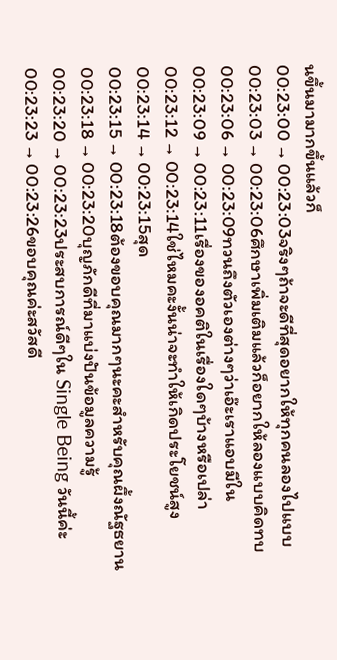นขึ้นมามากขึ้นแล้วก็
00:23:00 → 00:23:03จริงๆถ้าจะดีที่สุดอยากให้ทุกคนลองไปแบบ
00:23:03 → 00:23:06ศึกษาเพิ่มเติมแล้วก็อยากให้ลองแบบคิดทบ
00:23:06 → 00:23:09ทวนถึงตัวเองต่างๆว่าเอ๊ะเราแอบมีใน
00:23:09 → 00:23:11เรื่องของอคติในเรื่องใดๆบ้างหรือเปล่า
00:23:12 → 00:23:14ใช่ไหมคะงั้นน่าจะทำให้เกิดประโยชน์สูง
00:23:14 → 00:23:15สุด
00:23:15 → 00:23:18ต้องขอบคุณมากๆนะคะสำหรับคุณผึ้งณัฐธยาน
00:23:18 → 00:23:20บุญภักดีที่มาแบ่งปันข้อมูลความรู้
00:23:20 → 00:23:23ประสบการณ์ดีๆใน Single Being วันนี้ค่ะ
00:23:23 → 00:23:26ขอบคุณค่ะสวัสดี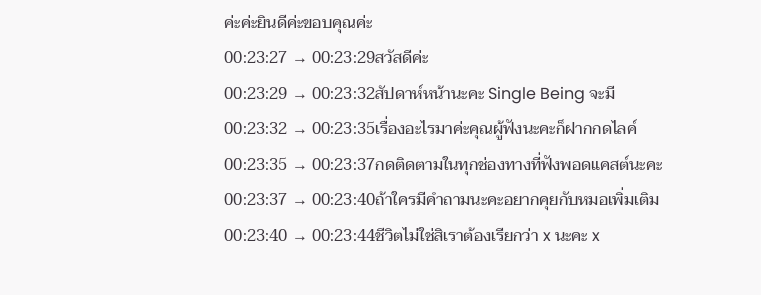ค่ะค่ะยินดีค่ะขอบคุณค่ะ
00:23:27 → 00:23:29สวัสดีค่ะ
00:23:29 → 00:23:32สัปดาห์หน้านะคะ Single Being จะมี
00:23:32 → 00:23:35เรื่องอะไรมาค่ะคุณผู้ฟังนะคะก็ฝากกดไลค์
00:23:35 → 00:23:37กดติดตามในทุกช่องทางที่ฟังพอดแคสต์นะคะ
00:23:37 → 00:23:40ถ้าใครมีคำถามนะคะอยากคุยกับหมอเพิ่มเติม
00:23:40 → 00:23:44ชีวิตไม่ใช่สิเราต้องเรียกว่า x นะคะ x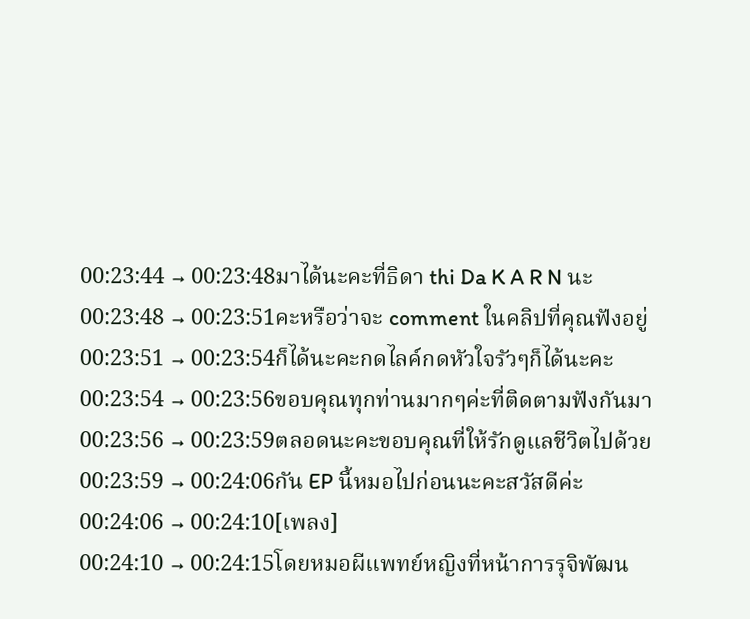00:23:44 → 00:23:48มาได้นะคะที่ธิดา thi Da K A R N นะ
00:23:48 → 00:23:51คะหรือว่าจะ comment ในคลิปที่คุณฟังอยู่
00:23:51 → 00:23:54ก็ได้นะคะกดไลค์กดหัวใจรัวๆก็ได้นะคะ
00:23:54 → 00:23:56ขอบคุณทุกท่านมากๆค่ะที่ติดตามฟังกันมา
00:23:56 → 00:23:59ตลอดนะคะขอบคุณที่ให้รักดูแลชีวิตไปด้วย
00:23:59 → 00:24:06กัน EP นี้หมอไปก่อนนะคะสวัสดีค่ะ
00:24:06 → 00:24:10[เพลง]
00:24:10 → 00:24:15โดยหมอผีแพทย์หญิงที่หน้าการรุจิพัฒน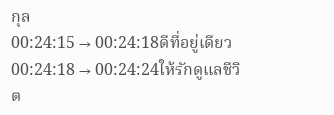กุล
00:24:15 → 00:24:18ดีที่อยู่เดียว
00:24:18 → 00:24:24ให้รักดูแลชีวิต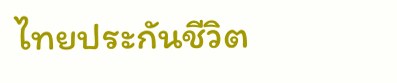ไทยประกันชีวิต